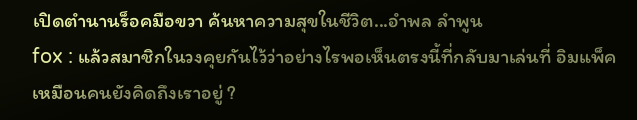เปิดตำนานร็อคมือขวา ค้นหาความสุขในชีวิต...อำพล ลำพูน
fox : แล้วสมาชิกในวงคุยกันไว้ว่าอย่างไรพอเห็นตรงนี้ที่กลับมาเล่นที่ อิมแพ็ค เหมือนคนยังคิดถึงเราอยู่ ?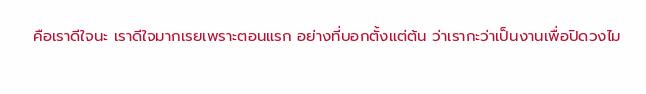คือเราดีใจนะ เราดีใจมากเรยเพราะตอนแรก อย่างที่บอกตั้งแต่ต้น ว่าเรากะว่าเป็นงานเพื่อปิดวงไม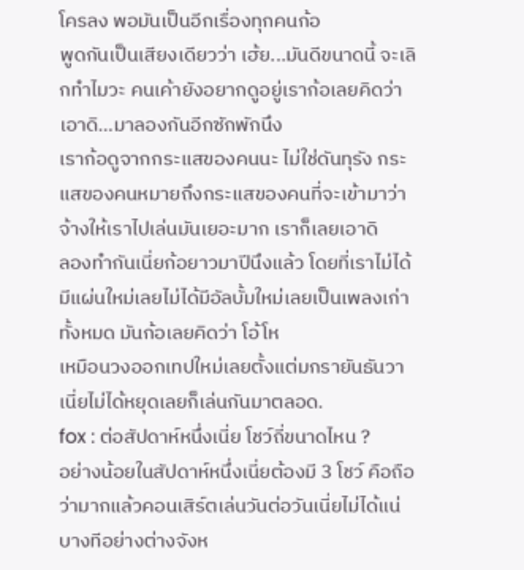โครลง พอมันเป็นอีกเรื่องทุกคนก้อ
พูดกันเป็นเสียงเดียวว่า เฮ้ย...มันดีขนาดนี้ จะเลิกทำไมวะ คนเค้ายังอยากดูอยู่เราก้อเลยคิดว่า เอาดิ...มาลองกันอีกซักพักนึง
เราก้อดูจากกระแสของคนนะ ไม่ใช่ดันทุรัง กระแสของคนหมายถึงกระแสของคนที่จะเข้ามาว่าจ้างให้เราไปเล่นมันเยอะมาก เราก็เลยเอาดิ
ลองทำกันเนี่ยก้อยาวมาปีนึงแล้ว โดยที่เราไม่ได้มีแผ่นใหม่เลยไม่ได้มีอัลบั้มใหม่เลยเป็นเพลงเก่าทั้งหมด มันก้อเลยคิดว่า โอ้โห
เหมือนวงออกเทปใหม่เลยตั้งแต่มกรายันธันวาเนี่ยไม่ได้หยุดเลยก็เล่นกันมาตลอด.
fox : ต่อสัปดาห์หนึ่งเนี่ย โชว์ถี่ขนาดไหน ?
อย่างน้อยในสัปดาห์หนึ่งเนี่ยต้องมี 3 โชว์ คือถือว่ามากแล้วคอนเสิร์ตเล่นวันต่อวันเนี่ยไม่ได้แน่ บางทีอย่างต่างจังห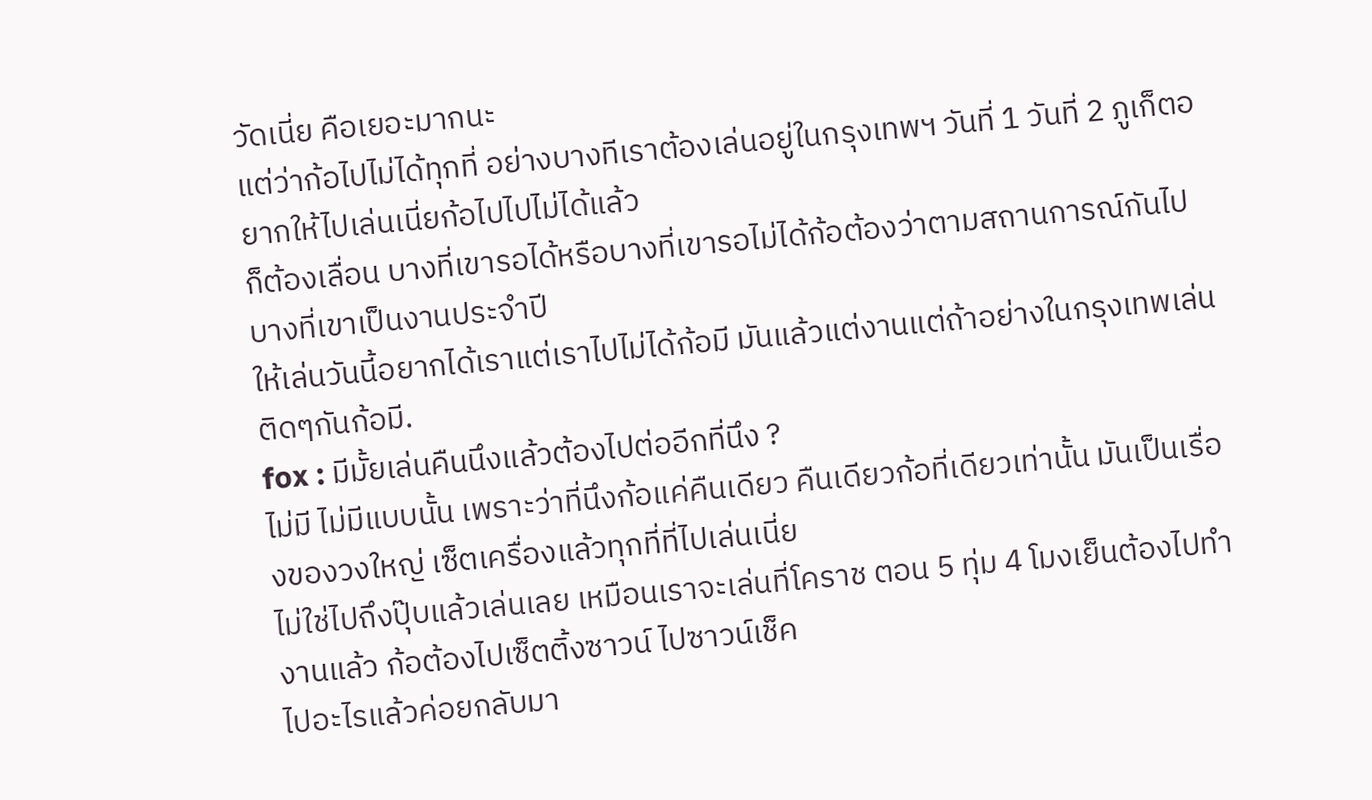วัดเนี่ย คือเยอะมากนะ
แต่ว่าก้อไปไม่ได้ทุกที่ อย่างบางทีเราต้องเล่นอยู่ในกรุงเทพฯ วันที่ 1 วันที่ 2 ภูเก็ตอยากให้ไปเล่นเนี่ยก้อไปไปไม่ได้แล้ว
ก็ต้องเลื่อน บางที่เขารอได้หรือบางที่เขารอไม่ได้ก้อต้องว่าตามสถานการณ์กันไป บางที่เขาเป็นงานประจำปี
ให้เล่นวันนี้อยากได้เราแต่เราไปไม่ได้ก้อมี มันแล้วแต่งานแต่ถ้าอย่างในกรุงเทพเล่นติดๆกันก้อมี.
fox : มีมั้ยเล่นคืนนึงแล้วต้องไปต่ออีกที่นึง ?
ไม่มี ไม่มีแบบนั้น เพราะว่าที่นึงก้อแค่คืนเดียว คืนเดียวก้อที่เดียวเท่านั้น มันเป็นเรื่องของวงใหญ่ เซ็ตเครื่องแล้วทุกที่ที่ไปเล่นเนี่ย
ไม่ใช่ไปถึงปุ๊บแล้วเล่นเลย เหมือนเราจะเล่นที่โคราช ตอน 5 ทุ่ม 4 โมงเย็นต้องไปทำงานแล้ว ก้อต้องไปเซ็ตติ้งซาวน์ ไปซาวน์เช็ค
ไปอะไรแล้วค่อยกลับมา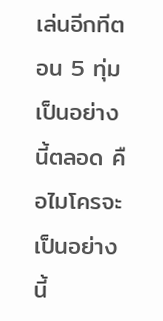เล่นอีกทีตอน 5 ทุ่มเป็นอย่างนี้ตลอด คือไมโครจะเป็นอย่างนี้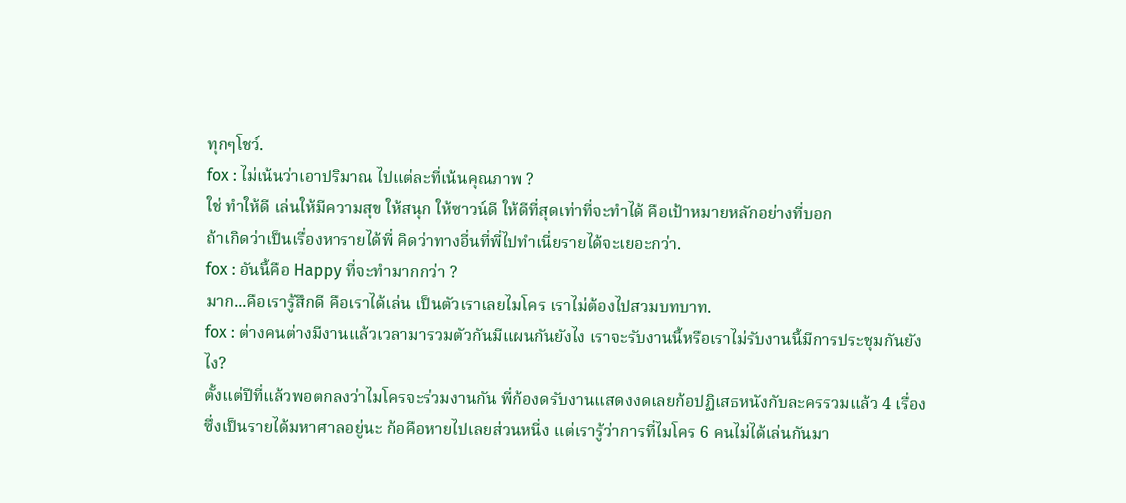ทุกๆโชว์.
fox : ไม่เน้นว่าเอาปริมาณ ไปแต่ละที่เน้นคุณภาพ ?
ใช่ ทำให้ดี เล่นให้มีความสุข ให้สนุก ให้ซาวน์ดี ให้ดีที่สุดเท่าที่จะทำได้ คือเป้าหมายหลักอย่างที่บอก
ถ้าเกิดว่าเป็นเรื่องหารายได้พี่ คิดว่าทางอี่นที่พี่ไปทำเนี่ยรายได้จะเยอะกว่า.
fox : อันนี้คือ Happy ที่จะทำมากกว่า ?
มาก...คือเรารู้สึกดี คือเราได้เล่น เป็นตัวเราเลยไมโคร เราไม่ต้องไปสวมบทบาท.
fox : ต่างคนต่างมีงานแล้วเวลามารวมตัวกันมีแผนกันยังไง เราจะรับงานนี้หรือเราไม่รับงานนี้มีการประชุมกันยังไง?
ตั้งแต่ปีที่แล้วพอตกลงว่าไมโครจะร่วมงานกัน พี่ก้องดรับงานแสดงงดเลยก้อปฏิเสธหนังกับละครรวมแล้ว 4 เรื่อง
ซึ่งเป็นรายได้มหาศาลอยู่นะ ก้อคือหายไปเลยส่วนหนี่ง แต่เรารู้ว่าการที่ไมโคร 6 คนไม่ได้เล่นกันมา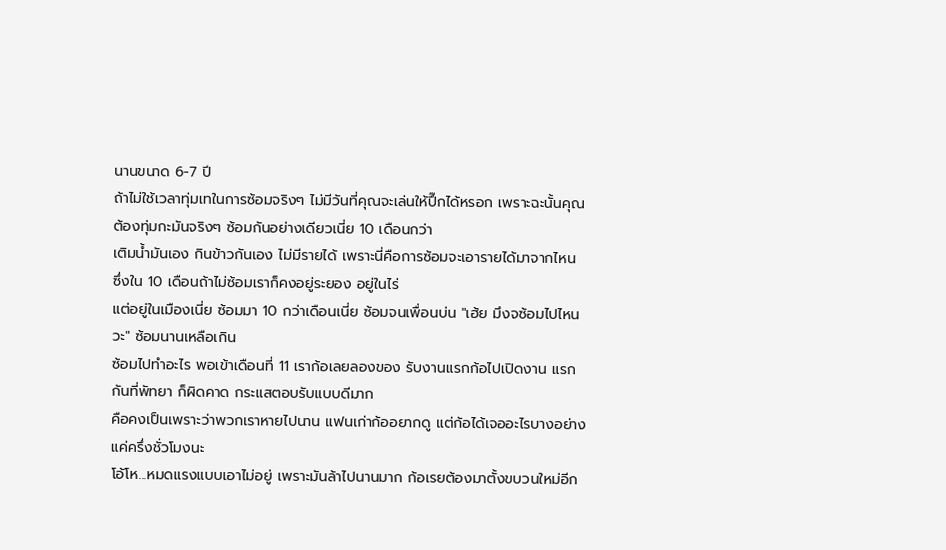นานขนาด 6-7 ปี
ถ้าไม่ใช้เวลาทุ่มเทในการซ้อมจริงๆ ไม่มีวันที่คุณจะเล่นให้ปึ๊กได้หรอก เพราะฉะนั้นคุณต้องทุ่มกะมันจริงๆ ซ้อมกันอย่างเดียวเนี่ย 10 เดือนกว่า
เติมน้ำมันเอง กินข้าวกันเอง ไม่มีรายได้ เพราะนี่คือการซ้อมจะเอารายได้มาจากไหน ซึ่งใน 10 เดือนถ้าไม่ซ้อมเราก็คงอยู่ระยอง อยู่ในไร่
แต่อยู่ในเมืองเนี่ย ซ้อมมา 10 กว่าเดือนเนี่ย ซ้อมจนเพื่อนบ่น "เฮ้ย มึงจซ้อมไปไหนวะ" ซ้อมนานเหลือเกิน
ซ้อมไปทำอะไร พอเข้าเดือนที่ 11 เราก้อเลยลองของ รับงานแรกก้อไปเปิดงาน แรกกันที่พัทยา ก็ผิดคาด กระแสตอบรับแบบดีมาก
คือคงเป็นเพราะว่าพวกเราหายไปนาน แฟนเก่าก้ออยากดู แต่ก้อได้เจออะไรบางอย่าง แค่ครึ่งชั่วโมงนะ
โอ้โห...หมดแรงแบบเอาไม่อยู่ เพราะมันล้าไปนานมาก ก้อเรยต้องมาตั้งขบวนใหม่อีก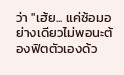ว่า "เฮ้ย... แค่ซ้อมอย่างเดียวไม่พอนะต้องฟิตตัวเองด้ว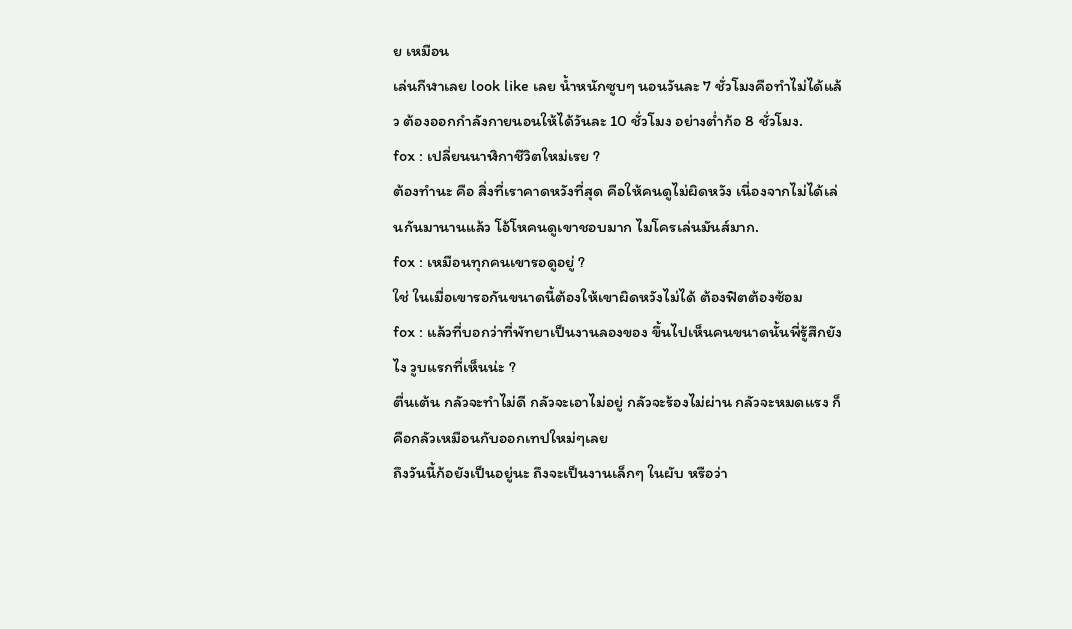ย เหมือน
เล่นกีฬาเลย look like เลย น้ำหนักซูบๆ นอนวันละ 7 ชั่วโมงคือทำไม่ได้แล้ว ต้องออกกำลังกายนอนให้ได้วันละ 10 ชั่วโมง อย่างต่ำก้อ 8 ชั่วโมง.
fox : เปลี่ยนนาฬิกาชีวิตใหม่เรย ?
ต้องทำนะ คือ สิ่งที่เราคาดหวังที่สุด คือให้คนดูไม่ผิดหวัง เนี่องจากไม่ได้เล่นกันมานานแล้ว โอ้โหคนดูเขาชอบมาก ไมโครเล่นมันส์มาก.
fox : เหมือนทุกคนเขารอดูอยู่ ?
ใช่ ในเมื่อเขารอกันขนาดนี้ต้องให้เขาผิดหวังไม่ได้ ต้องฟิตต้องซ้อม
fox : แล้วที่บอกว่าที่พัทยาเป็นงานลองของ ขึ้นไปเห็นคนขนาดนั้นพี่รู้สึกยังไง วูบแรกที่เห็นน่ะ ?
ตื่นเต้น กลัวจะทำไม่ดี กลัวจะเอาไม่อยู่ กลัวจะร้องไม่ผ่าน กลัวจะหมดแรง ก็คือกลัวเหมือนกับออกเทปใหม่ๆเลย
ถึงวันนี้ก้อยังเป็นอยู่นะ ถึงจะเป็นงานเล็กๆ ในผับ หรือว่า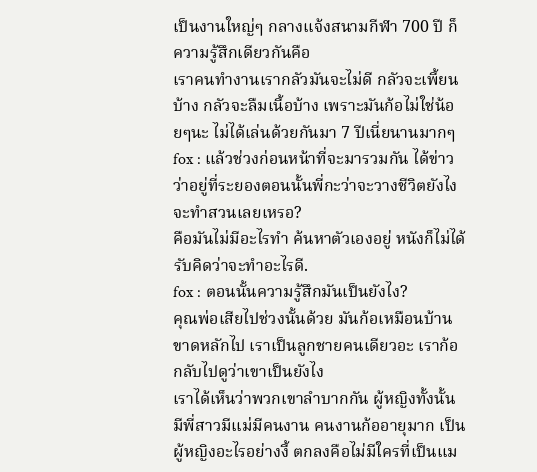เป็นงานใหญ่ๆ กลางแจ้งสนามกีฬา 700 ปี ก็ความรู้สึกเดียวกันคือ
เราคนทำงานเรากลัวมันจะไม่ดี กลัวจะเพี้ยนบ้าง กลัวจะลืมเนี้อบ้าง เพราะมันก้อไม่ใช่น้อยๆนะ ไม่ได้เล่นด้วยกันมา 7 ปีเนี่ยนานมากๆ
fox : แล้วช่วงก่อนหน้าที่จะมารวมกัน ได้ข่าวว่าอยู่ที่ระยองตอนนั้นพี่กะว่าจะวางชีวิตยังไง จะทำสวนเลยเหรอ?
คือมันไม่มีอะไรทำ ค้นหาตัวเองอยู่ หนังก็ไม่ได้รับคิดว่าจะทำอะไรดี.
fox : ตอนนั้นความรู้สึกมันเป็นยังไง?
คุณพ่อเสียไปช่วงนั้นด้วย มันก้อเหมือนบ้านขาดหลักไป เราเป็นลูกชายคนเดียวอะ เราก้อกลับไปดูว่าเขาเป็นยังไง
เราได้เห็นว่าพวกเขาลำบากกัน ผู้หญิงทั้งนั้น มีพี่สาวมีแม่มีคนงาน คนงานก้ออายุมาก เป็นผู้หญิงอะไรอย่างงี้ ตกลงคือไม่มีใครที่เป็นแม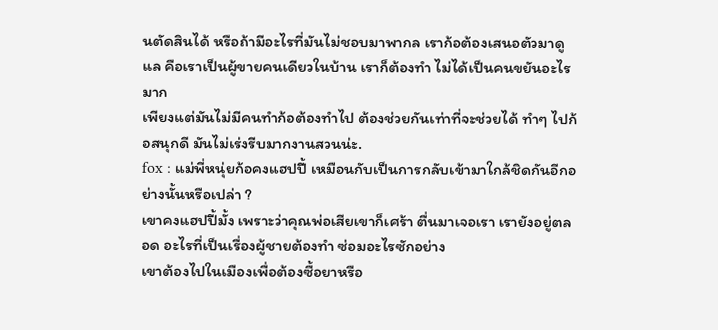นตัดสินได้ หรือถ้ามีอะไรที่มันไม่ชอบมาพากล เราก้อต้องเสนอตัวมาดูแล คือเราเป็นผู้ขายคนเดียวในบ้าน เราก็ต้องทำ ไม่ได้เป็นคนขยันอะไรมาก
เพียงแต่มันไม่มีคนทำก้อต้องทำไป ต้องช่วยกันเท่าที่จะช่วยได้ ทำๆ ไปก้อสนุกดี มันไม่เร่งรีบมากงานสวนน่ะ.
fox : แม่พี่หนุ่ยก้อคงแฮปปี้ เหมือนกับเป็นการกลับเข้ามาใกล้ชิดกันอีกอย่างนั้นหรือเปล่า ?
เขาคงแฮปปี้มั้ง เพราะว่าคุณพ่อเสียเขาก็เศร้า ตื่นมาเจอเรา เรายังอยู่ตลอด อะไรที่เป็นเรื่องผู้ชายต้องทำ ซ่อมอะไรซักอย่าง
เขาต้องไปในเมืองเพื่อต้องซื้อยาหรือ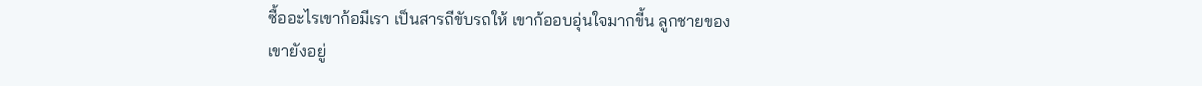ซื้ออะไรเขาก้อมีเรา เป็นสารถีขับรถให้ เขาก้ออบอุ่นใจมากขี้น ลูกชายของเขายังอยู่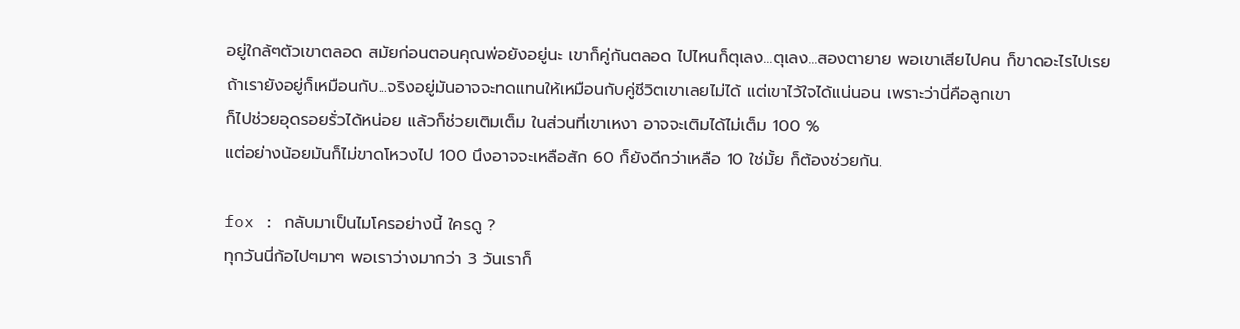อยู่ใกล้ๆตัวเขาตลอด สมัยก่อนตอนคุณพ่อยังอยู่นะ เขาก็คู่กันตลอด ไปไหนก็ตุเลง...ตุเลง...สองตายาย พอเขาเสียไปคน ก็ขาดอะไรไปเรย
ถ้าเรายังอยู่ก็เหมือนกับ...จริงอยู่มันอาจจะทดแทนให้เหมือนกับคู่ชีวิตเขาเลยไม่ได้ แต่เขาไว้ใจได้แน่นอน เพราะว่านี่คือลูกเขา
ก็ไปช่วยอุดรอยรั่วได้หน่อย แล้วก็ช่วยเติมเต็ม ในส่วนที่เขาเหงา อาจจะเติมได้ไม่เต็ม 100 %
แต่อย่างน้อยมันก็ไม่ขาดโหวงไป 100 นึงอาจจะเหลือสัก 60 ก็ยังดีกว่าเหลือ 10 ใช่มั้ย ก็ต้องช่วยกัน.

fox : กลับมาเป็นไมโครอย่างนี้ ใครดู ?
ทุกวันนี่ก้อไปๆมาๆ พอเราว่างมากว่า 3 วันเราก็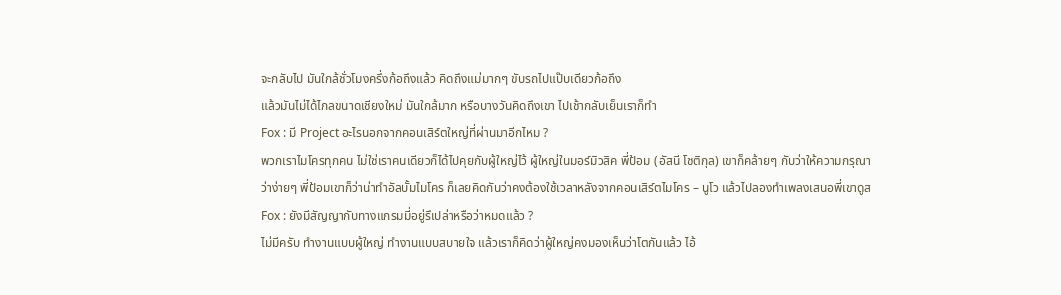จะกลับไป มันใกล้ชั่วโมงครึ่งก้อถึงแล้ว คิดถึงแม่มากๆ ขับรถไปแป๊บเดียวก้อถึง
แล้วมันไม่ได้ไกลขนาดเชียงใหม่ มันใกล้มาก หรือบางวันคิดถึงเขา ไปเช้ากลับเย็นเราก็ทำ
Fox : มี Project อะไรนอกจากคอนเสิร์ตใหญ่ที่ผ่านมาอีกไหม ?
พวกเราไมโครทุกคน ไม่ใช่เราคนเดียวก็ได้ไปคุยกับผู้ใหญ่ไว้ ผู้ใหญ่ในมอร์มิวสิค พี่ป้อม (อัสนี โชติกุล) เขาก็คล้ายๆ กับว่าให้ความกรุณา
ว่าง่ายๆ พี่ป้อมเขาก็ว่าน่าทำอัลบั้มไมโคร ก็เลยคิดกันว่าคงต้องใช้เวลาหลังจากคอนเสิร์ตไมโคร – นูโว แล้วไปลองทำเพลงเสนอพี่เขาดูส
Fox : ยังมีสัญญากับทางแกรมมี่อยู่รึเปล่าหรือว่าหมดแล้ว ?
ไม่มีครับ ทำงานแบบผู้ใหญ่ ทำงานแบบสบายใจ แล้วเราก็คิดว่าผู้ใหญ่คงมองเห็นว่าโตกันแล้ว ไอ้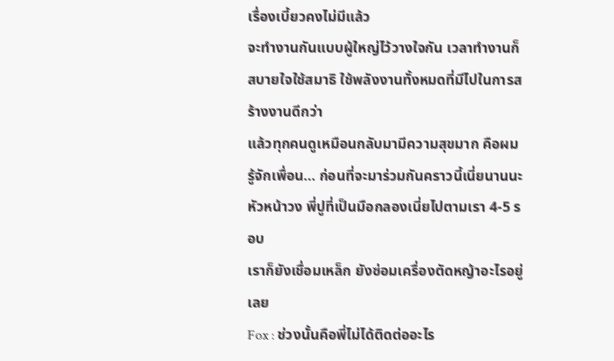เรื่องเบี้ยวคงไม่มีแล้ว
จะทำงานกันแบบผู้ใหญ่ไว้วางใจกัน เวลาทำงานก็สบายใจใช้สมาธิ ใช้พลังงานทั้งหมดที่มีไปในการสร้างงานดีกว่า
แล้วทุกคนดูเหมือนกลับมามีความสุขมาก คือผมรู้จักเพื่อน… ก่อนที่จะมาร่วมกันคราวนี้เนี่ยนานนะ หัวหน้าวง พี่ปูที่เป็นมือกลองเนี่ยไปตามเรา 4-5 รอบ
เราก็ยังเชื่อมเหล็ก ยังซ่อมเครื่องตัดหญ้าอะไรอยู่เลย
Fox : ช่วงนั้นคือพี่ไม่ได้ติดต่ออะไร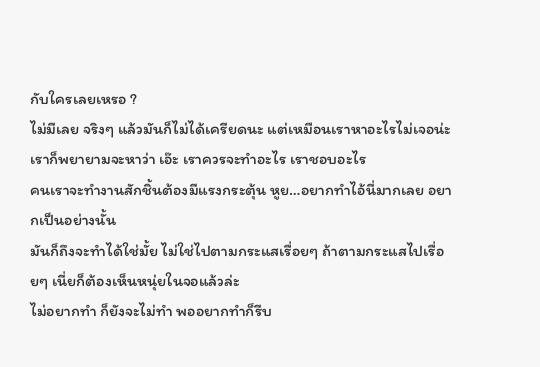กับใครเลยเหรอ ?
ไม่มีเลย จริงๆ แล้วมันก็ไม่ได้เครียดนะ แต่เหมือนเราหาอะไรไม่เจอน่ะ เราก็พยายามจะหาว่า เอ๊ะ เราควรจะทำอะไร เราชอบอะไร
คนเราจะทำงานสักชิ้นต้องมีแรงกระตุ้น หูย…อยากทำไอ้นี่มากเลย อยากเป็นอย่างนั้น
มันก็ถึงจะทำได้ใช่มั้ย ไม่ใช่ไปตามกระแสเรื่อยๆ ถ้าตามกระแสไปเรื่อยๆ เนี่ยก็ต้องเห็นหนุ่ยในจอแล้วล่ะ
ไม่อยากทำ ก็ยังจะไม่ทำ พออยากทำก็รีบ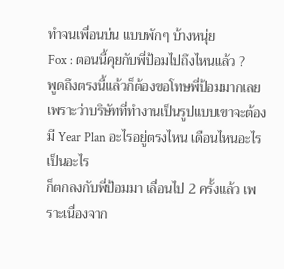ทำจนเพื่อนบ่น แบบพักๆ บ้างหนุ่ย
Fox : ตอนนี้คุยกับพี่ป้อมไปถึงไหนแล้ว ?
พูดถึงตรงนี้แล้วก็ต้องขอโทษพี่ป้อมมากเลย เพราะว่าบริษัทที่ทำงานเป็นรูปแบบเขาจะต้องมี Year Plan อะไรอยู่ตรงไหน เดือนไหนอะไรเป็นอะไร
ก็ตกลงกับพี่ป้อมมา เลื่อนไป 2 ครั้งแล้ว เพราะเนื่องจาก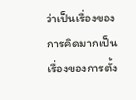ว่าเป็นเรื่องของการคิดมากเป็นเรื่องของการตั้ง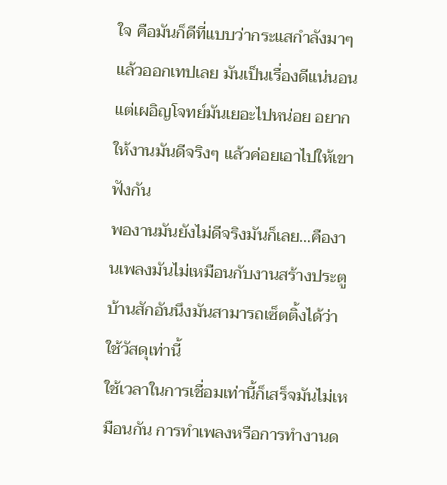ใจ คือมันก็ดีที่แบบว่ากระแสกำลังมาๆ
แล้วออกเทปเลย มันเป็นเรื่องดีแน่นอน แต่เผอิญโจทย์มันเยอะไปหน่อย อยากให้งานมันดีจริงๆ แล้วค่อยเอาไปให้เขาฟังกัน
พองานมันยังไม่ดีจริงมันก็เลย…คืองานเพลงมันไม่เหมือนกับงานสร้างประตูบ้านสักอันนึงมันสามารถเซ็ตติ้งได้ว่าใช้วัสดุเท่านี้
ใช้เวลาในการเชื่อมเท่านี้ก็เสร็จมันไม่เหมือนกัน การทำเพลงหรือการทำงานด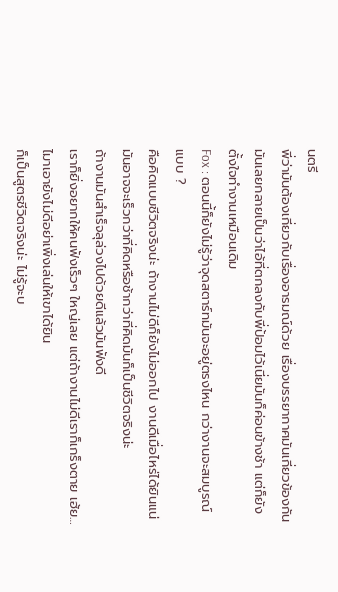นตรี
พี่ว่ามันต้องเกี่ยวกับเรื่องอารมณ์ด้วย เรื่องบรรยากาศมันเกี่ยวข้องกัน
มันเลยกลายเป็นว่าไอ้ที่ตกลงกับพี่ป้อมไว้เนี่ยมันก็ค่อนข้างช้า แต่ก็ยังตั้งใจทำงานเหมือนเดิม
Fox : ตอนนี้ก็ยังไม่รู้ว่าจุดสตาร์ทมันจะอยู่ตรงไหน กว่างานจะสมบูรณ์แบบ ?
คือคิดแบบชีวิตจริงน่ะ ถ้างานไม่ดีก็ยังไม่ออกไป งานดีเมื่อไหร่ได้ยินแน่ มันอาจจะเร็วกว่าที่คิดหรือช้ากว่าที่คิดมันก็เป็นชีวิตจริงน่ะ
ถ้างานมันสำเร็จลุล่วงไปด้วยดีแล้วมันฟังดี
เราก็ยิ่งอยากให้คนฟังเร็วๆ ใหญ่เลย แต่ถ้างานไม่ดีเราก็เกร็งตาย เฮ้ย…ไมาเอายังไม่ดีอย่าเพิ่งเล่นให้เขาได้ยิน
ก็เป็นสูตรชีวิตจริงน่ะ ไม่รู้จะบ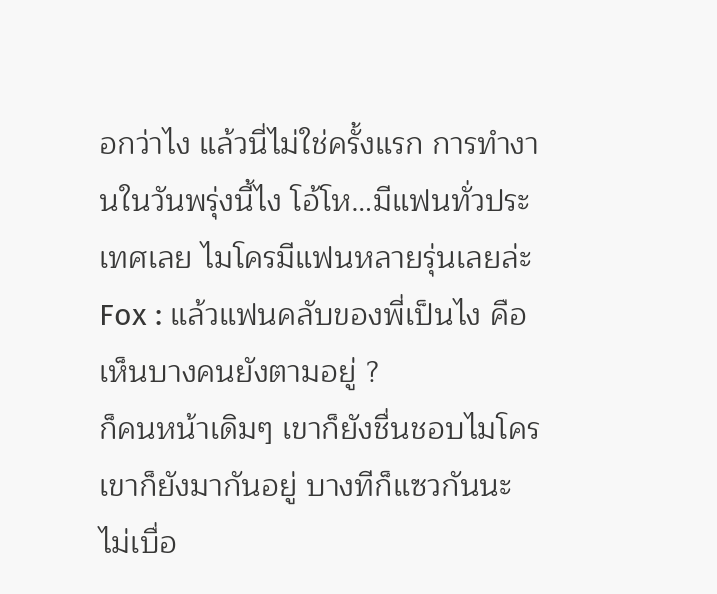อกว่าไง แล้วนี่ไม่ใช่ครั้งแรก การทำงานในวันพรุ่งนี้ไง โอ้โห…มีแฟนทั่วประเทศเลย ไมโครมีแฟนหลายรุ่นเลยล่ะ
Fox : แล้วแฟนคลับของพี่เป็นไง คือเห็นบางคนยังตามอยู่ ?
ก็คนหน้าเดิมๆ เขาก็ยังชื่นชอบไมโคร เขาก็ยังมากันอยู่ บางทีก็แซวกันนะ
ไม่เบื่อ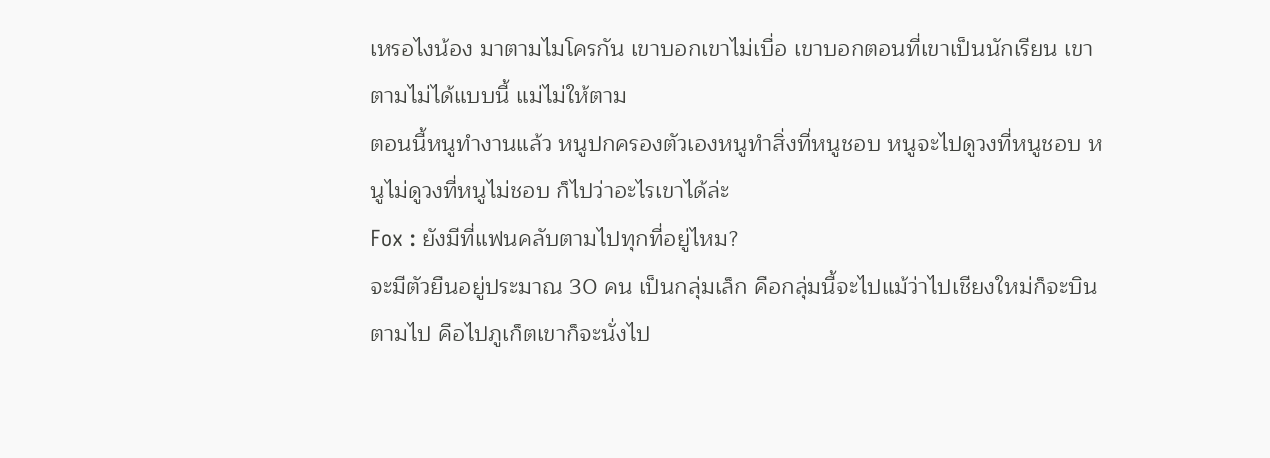เหรอไงน้อง มาตามไมโครกัน เขาบอกเขาไม่เบื่อ เขาบอกตอนที่เขาเป็นนักเรียน เขาตามไม่ได้แบบนี้ แม่ไม่ให้ตาม
ตอนนี้หนูทำงานแล้ว หนูปกครองตัวเองหนูทำสิ่งที่หนูชอบ หนูจะไปดูวงที่หนูชอบ หนูไม่ดูวงที่หนูไม่ชอบ ก็ไปว่าอะไรเขาได้ล่ะ
Fox : ยังมีที่แฟนคลับตามไปทุกที่อยู่ไหม?
จะมีตัวยืนอยู่ประมาณ 30 คน เป็นกลุ่มเล็ก คือกลุ่มนี้จะไปแม้ว่าไปเชียงใหม่ก็จะบินตามไป คือไปภูเก็ตเขาก็จะนั่งไป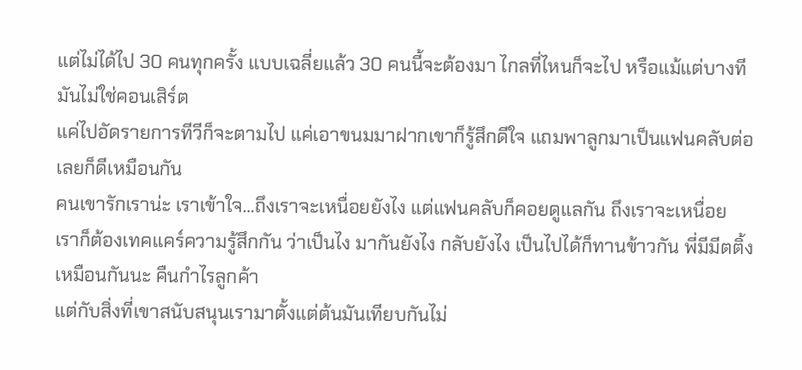แต่ไม่ได้ไป 30 คนทุกครั้ง แบบเฉลี่ยแล้ว 30 คนนี้จะต้องมา ไกลที่ไหนก็จะไป หรือแม้แต่บางทีมันไม่ใช่คอนเสิร์ต
แค่ไปอัดรายการทีวีก็จะตามไป แค่เอาขนมมาฝากเขาก็รู้สึกดีใจ แถมพาลูกมาเป็นแฟนคลับต่อเลยก็ดีเหมือนกัน
คนเขารักเราน่ะ เราเข้าใจ…ถึงเราจะเหนื่อยยังไง แต่แฟนคลับก็คอยดูแลกัน ถึงเราจะเหนื่อย
เราก็ต้องเทคแคร์ความรู้สึกกัน ว่าเป็นไง มากันยังไง กลับยังไง เป็นไปได้ก็ทานข้าวกัน พี่มีมีตติ้งเหมือนกันนะ คืนกำไรลูกค้า
แต่กับสิ่งที่เขาสนับสนุนเรามาตั้งแต่ต้นมันเทียบกันไม่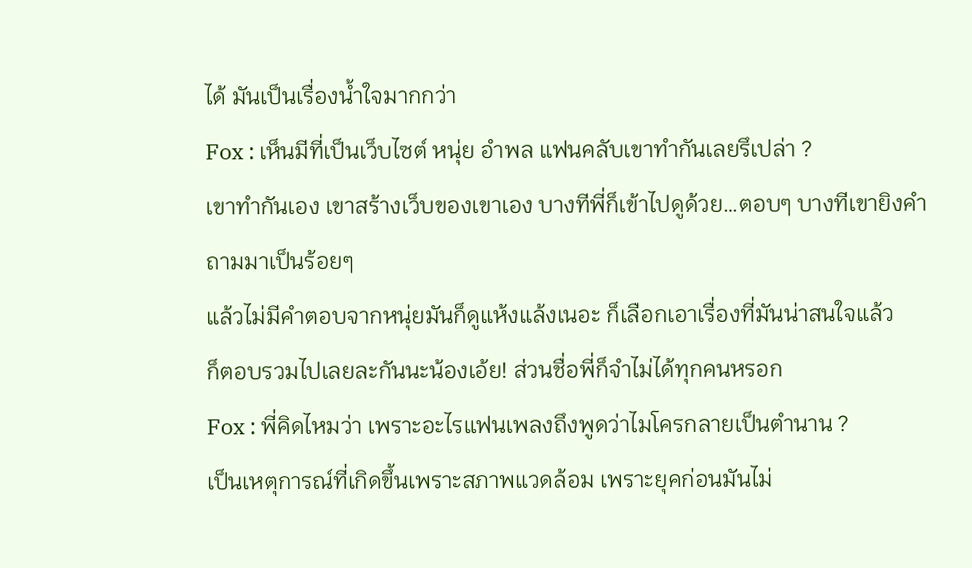ได้ มันเป็นเรื่องน้ำใจมากกว่า
Fox : เห็นมีที่เป็นเว็บไซต์ หนุ่ย อำพล แฟนคลับเขาทำกันเลยรึเปล่า ?
เขาทำกันเอง เขาสร้างเว็บของเขาเอง บางทีพี่ก็เข้าไปดูด้วย…ตอบๆ บางทีเขายิงคำถามมาเป็นร้อยๆ
แล้วไม่มีคำตอบจากหนุ่ยมันก็ดูแห้งแล้งเนอะ ก็เลือกเอาเรื่องที่มันน่าสนใจแล้ว
ก็ตอบรวมไปเลยละกันนะน้องเอ้ย! ส่วนชื่อพี่ก็จำไม่ได้ทุกคนหรอก
Fox : พี่คิดไหมว่า เพราะอะไรแฟนเพลงถึงพูดว่าไมโครกลายเป็นตำนาน ?
เป็นเหตุการณ์ที่เกิดขึ้นเพราะสภาพแวดล้อม เพราะยุคก่อนมันไม่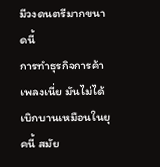มีวงดนตรีมากขนาดนี้
การทำธุรกิจการค้าเพลงเนี่ย มันไม่ได้เบิกบานเหมือนในยุคนี้ สมัย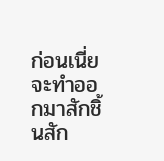ก่อนเนี่ยจะทำออกมาสักชิ้นสัก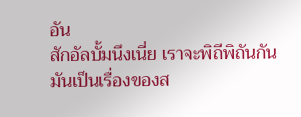อัน
สักอัลบั้มนึงเนี่ย เราจะพิถีพิถันกัน มันเป็นเรื่องของส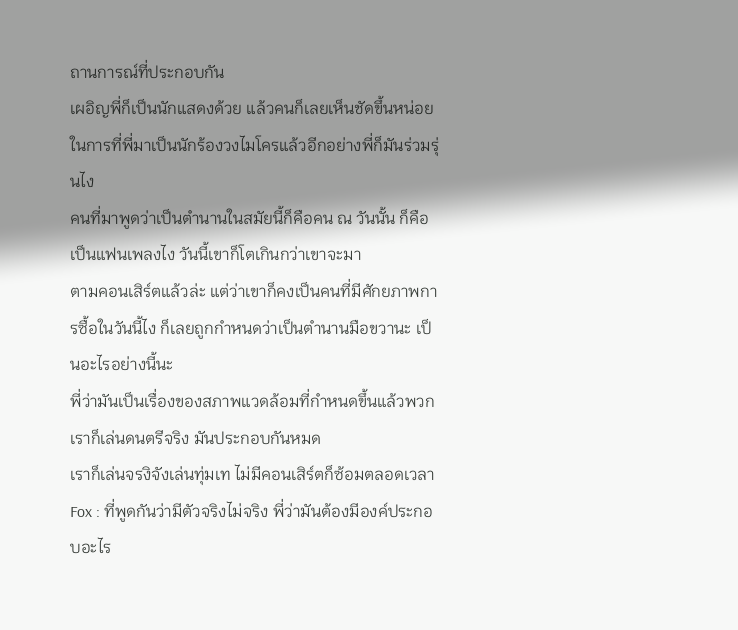ถานการณ์ที่ประกอบกัน
เผอิญพี่ก็เป็นนักแสดงด้วย แล้วคนก็เลยเห็นชัดขึ้นหน่อย ในการที่พี่มาเป็นนักร้องวงไมโครแล้วอีกอย่างพี่ก็มันร่วมรุ่นไง
คนที่มาพูดว่าเป็นตำนานในสมัยนี้ก็คือคน ณ วันนั้น ก็คือเป็นแฟนเพลงไง วันนี้เขาก็โตเกินกว่าเขาจะมา
ตามคอนเสิร์ตแล้วล่ะ แต่ว่าเขาก็คงเป็นคนที่มีศักยภาพการซื้อในวันนี้ไง ก็เลยถูกกำหนดว่าเป็นตำนานมือขวานะ เป็นอะไรอย่างนี้นะ
พี่ว่ามันเป็นเรื่องของสภาพแวดล้อมที่กำหนดขึ้นแล้วพวกเราก็เล่นดนตรีจริง มันประกอบกันหมด
เราก็เล่นจรงิจังเล่นทุ่มเท ไม่มีคอนเสิร์ตก็ซ้อมตลอดเวลา
Fox : ที่พูดกันว่ามีตัวจริงไม่จริง พี่ว่ามันต้องมีองค์ประกอบอะไร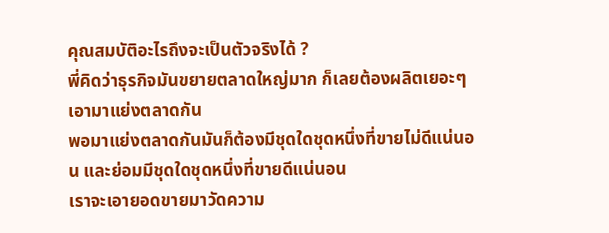คุณสมบัติอะไรถึงจะเป็นตัวจริงได้ ?
พี่คิดว่าธุรกิจมันขยายตลาดใหญ่มาก ก็เลยต้องผลิตเยอะๆ เอามาแย่งตลาดกัน
พอมาแย่งตลาดกันมันก็ต้องมีชุดใดชุดหนึ่งที่ขายไม่ดีแน่นอน และย่อมมีชุดใดชุดหนึ่งที่ขายดีแน่นอน
เราจะเอายอดขายมาวัดความ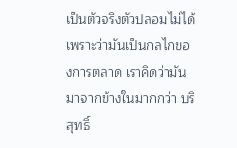เป็นตัวจริงตัวปลอมไม่ได้ เพราะว่ามันเป็นกลไกของการตลาด เราคิดว่ามันมาจากข้างในมากกว่า บริสุทธิ์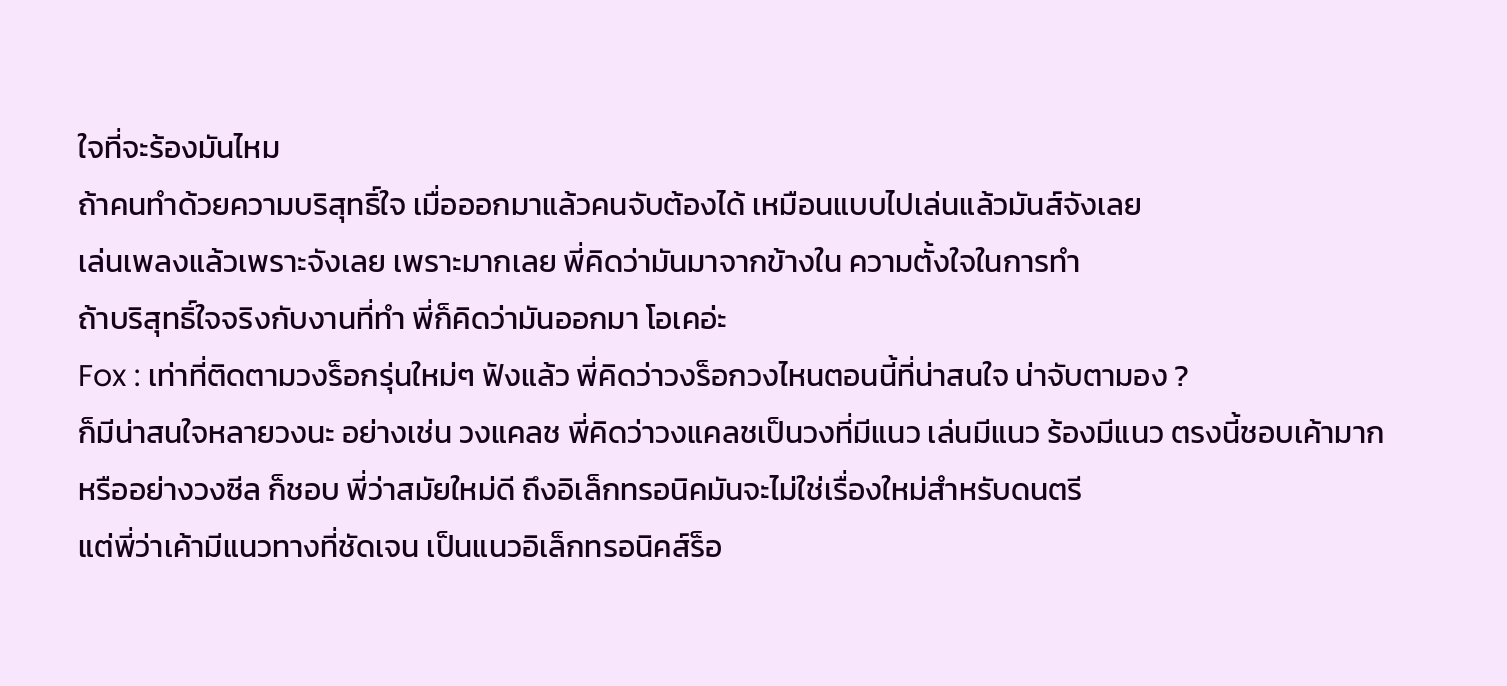ใจที่จะร้องมันไหม
ถ้าคนทำด้วยความบริสุทธิ์ใจ เมื่อออกมาแล้วคนจับต้องได้ เหมือนแบบไปเล่นแล้วมันส์จังเลย
เล่นเพลงแล้วเพราะจังเลย เพราะมากเลย พี่คิดว่ามันมาจากข้างใน ความตั้งใจในการทำ
ถ้าบริสุทธิ์ใจจริงกับงานที่ทำ พี่ก็คิดว่ามันออกมา โอเคอ่ะ
Fox : เท่าที่ติดตามวงร็อกรุ่นใหม่ๆ ฟังแล้ว พี่คิดว่าวงร็อกวงไหนตอนนี้ที่น่าสนใจ น่าจับตามอง ?
ก็มีน่าสนใจหลายวงนะ อย่างเช่น วงแคลช พี่คิดว่าวงแคลชเป็นวงที่มีแนว เล่นมีแนว ร้องมีแนว ตรงนี้ชอบเค้ามาก
หรืออย่างวงซีล ก็ชอบ พี่ว่าสมัยใหม่ดี ถึงอิเล็กทรอนิคมันจะไม่ใช่เรื่องใหม่สำหรับดนตรี
แต่พี่ว่าเค้ามีแนวทางที่ชัดเจน เป็นแนวอิเล็กทรอนิคส์ร็อ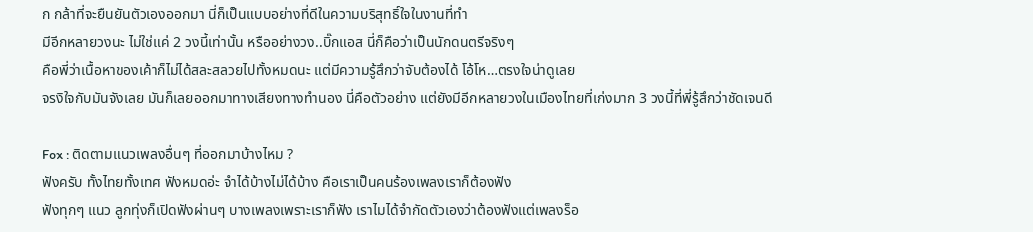ก กล้าที่จะยืนยันตัวเองออกมา นี่ก็เป็นแบบอย่างที่ดีในความบริสุทธิ์ใจในงานที่ทำ
มีอีกหลายวงนะ ไม่ใช่แค่ 2 วงนี้เท่านั้น หรืออย่างวง..บิ๊กแอส นี่ก็คือว่าเป็นนักดนตรีจริงๆ
คือพี่ว่าเนื้อหาของเค้าก็ไม่ได้สละสลวยไปทั้งหมดนะ แต่มีความรู้สึกว่าจับต้องได้ โอ้โห…ตรงใจน่าดูเลย
จรงิใจกับมันจังเลย มันก็เลยออกมาทางเสียงทางทำนอง นี่คือตัวอย่าง แต่ยังมีอีกหลายวงในเมืองไทยที่เก่งมาก 3 วงนี้ที่พี่รู้สึกว่าชัดเจนดี

Fox : ติดตามแนวเพลงอื่นๆ ที่ออกมาบ้างไหม ?
ฟังครับ ทั้งไทยทั้งเทศ ฟังหมดอ่ะ จำได้บ้างไม่ได้บ้าง คือเราเป็นคนร้องเพลงเราก็ต้องฟัง
ฟังทุกๆ แนว ลูกทุ่งก็เปิดฟังผ่านๆ บางเพลงเพราะเราก็ฟัง เราไมได้จำกัดตัวเองว่าต้องฟังแต่เพลงร็อ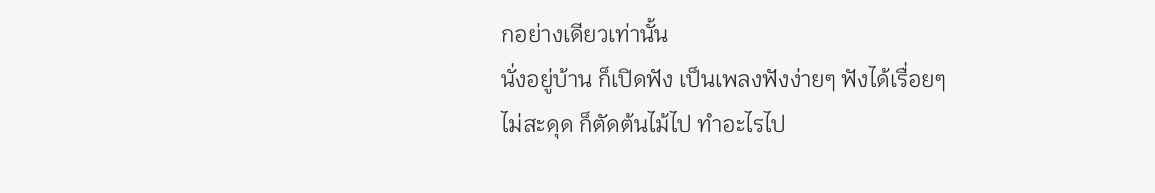กอย่างเดียวเท่านั้น
นั่งอยู่บ้าน ก็เปิดฟัง เป็นเพลงฟังง่ายๆ ฟังได้เรื่อยๆ ไม่สะดุด ก็ตัดต้นไม้ไป ทำอะไรไป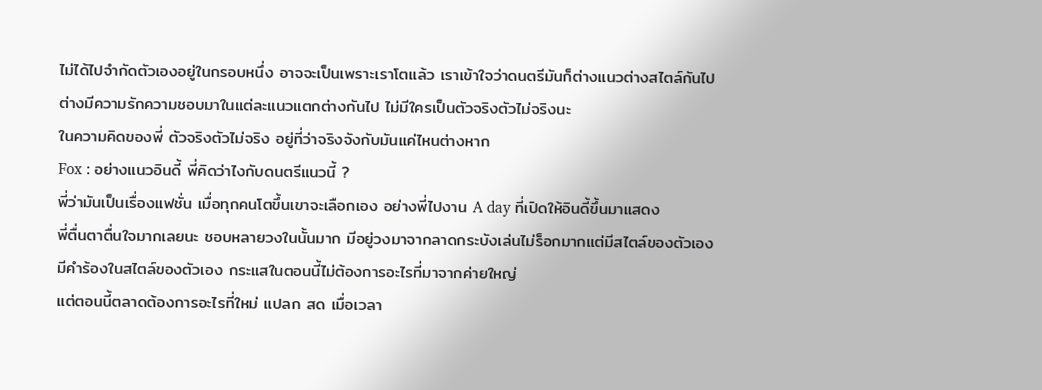ไม่ได้ไปจำกัดตัวเองอยู่ในกรอบหนึ่ง อาจจะเป็นเพราะเราโตแล้ว เราเข้าใจว่าดนตรีมันก็ต่างแนวต่างสไตล์กันไป
ต่างมีความรักความชอบมาในแต่ละแนวแตกต่างกันไป ไม่มีใครเป็นตัวจริงตัวไม่จริงนะ
ในความคิดของพี่ ตัวจริงตัวไม่จริง อยู่ที่ว่าจริงจังกับมันแค่ไหนต่างหาก
Fox : อย่างแนวอินดี้ พี่คิดว่าไงกับดนตรีแนวนี้ ?
พี่ว่ามันเป็นเรื่องแฟชั่น เมื่อทุกคนโตขึ้นเขาจะเลือกเอง อย่างพี่ไปงาน A day ที่เปิดให้อินดี้ขึ้นมาแสดง
พี่ตื่นตาตื่นใจมากเลยนะ ชอบหลายวงในนั้นมาก มีอยู่วงมาจากลาดกระบังเล่นไม่ร็อกมากแต่มีสไตล์ของตัวเอง
มีคำร้องในสไตล์ของตัวเอง กระแสในตอนนี้ไม่ต้องการอะไรที่มาจากค่ายใหญ่
แต่ตอนนี้ตลาดต้องการอะไรที่ใหม่ แปลก สด เมื่อเวลา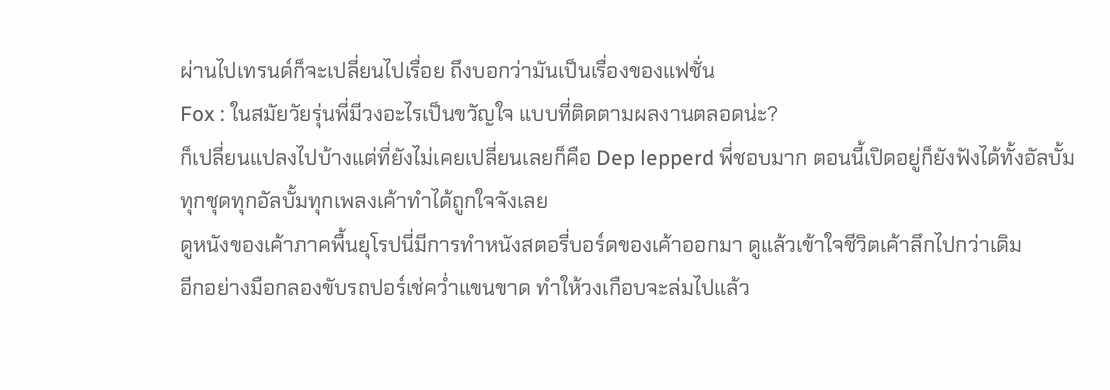ผ่านไปเทรนด์ก็จะเปลี่ยนไปเรื่อย ถึงบอกว่ามันเป็นเรื่องของแฟชั่น
Fox : ในสมัยวัยรุ่นพี่มีวงอะไรเป็นขวัญใจ แบบที่ติดตามผลงานตลอดน่ะ?
ก็เปลี่ยนแปลงไปบ้างแต่ที่ยังไม่เคยเปลี่ยนเลยก็คือ Dep lepperd พี่ชอบมาก ตอนนี้เปิดอยู่ก็ยังฟังได้ทั้งอัลบั้ม
ทุกชุดทุกอัลบั้มทุกเพลงเค้าทำได้ถูกใจจังเลย
ดูหนังของเค้าภาคพื้นยุโรปนี่มีการทำหนังสตอรี่บอร์ดของเค้าออกมา ดูแล้วเข้าใจชีวิตเค้าลึกไปกว่าเดิม
อีกอย่างมือกลองขับรถปอร์เช่คว่ำแขนขาด ทำให้วงเกือบจะล่มไปแล้ว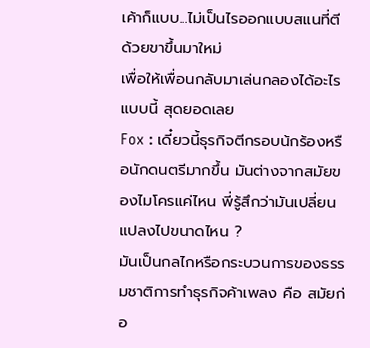เค้าก็แบบ...ไม่เป็นไรออกแบบสแนที่ตีด้วยขาขึ้นมาใหม่
เพื่อให้เพื่อนกลับมาเล่นกลองได้อะไรแบบนี้ สุดยอดเลย
Fox : เดี๋ยวนี้ธุรกิจตีกรอบน้กร้องหรือนักดนตรีมากขึ้น มันต่างจากสมัยของไมโครแค่ไหน พี่รู้สึกว่ามันเปลี่ยนแปลงไปขนาดไหน ?
มันเป็นกลไกหรือกระบวนการของธรรมชาติการทำธุรกิจค้าเพลง คือ สมัยก่อ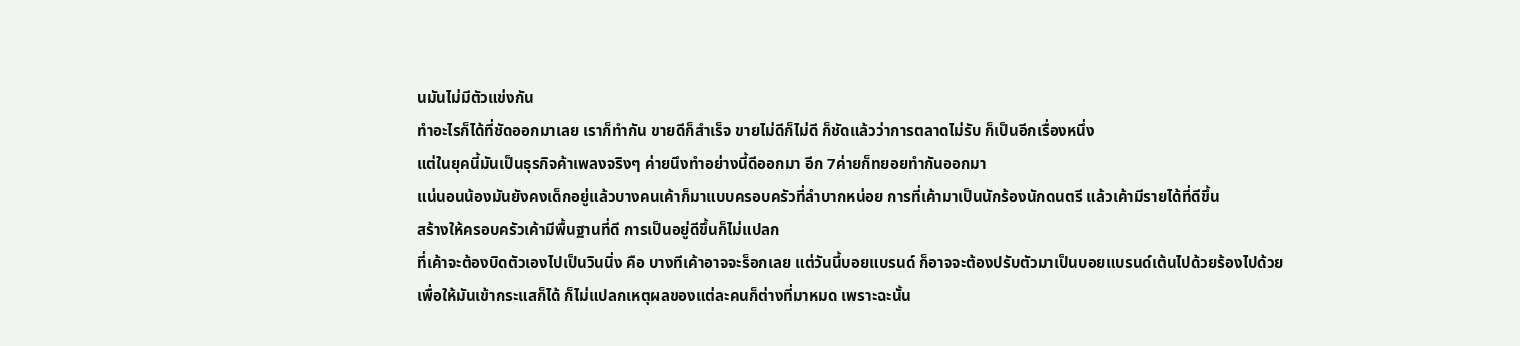นมันไม่มีตัวแข่งกัน
ทำอะไรก็ได้ที่ชัดออกมาเลย เราก็ทำกัน ขายดีก็สำเร็จ ขายไม่ดีก็ไม่ดี ก็ชัดแล้วว่าการตลาดไม่รับ ก็เป็นอีกเรื่องหนึ่ง
แต่ในยุคนี้มันเป็นธุรกิจค้าเพลงจริงๆ ค่ายนึงทำอย่างนี้ดีออกมา อีก 7ค่ายก็ทยอยทำกันออกมา
แน่นอนน้องมันยังคงเด็กอยู่แล้วบางคนเค้าก็มาแบบครอบครัวที่ลำบากหน่อย การที่เค้ามาเป็นนักร้องนักดนตรี แล้วเค้ามีรายได้ที่ดีขึ้น
สร้างให้ครอบครัวเค้ามีพื้นฐานที่ดี การเป็นอยู่ดีขึ้นก็ไม่แปลก
ที่เค้าจะต้องบิดตัวเองไปเป็นวินนิ่ง คือ บางทีเค้าอาจจะร็อกเลย แต่วันนี้บอยแบรนด์ ก็อาจจะต้องปรับตัวมาเป็นบอยแบรนด์เต้นไปด้วยร้องไปด้วย
เพื่อให้มันเข้ากระแสก็ได้ ก็ไม่แปลกเหตุผลของแต่ละคนก็ต่างที่มาหมด เพราะฉะนั้น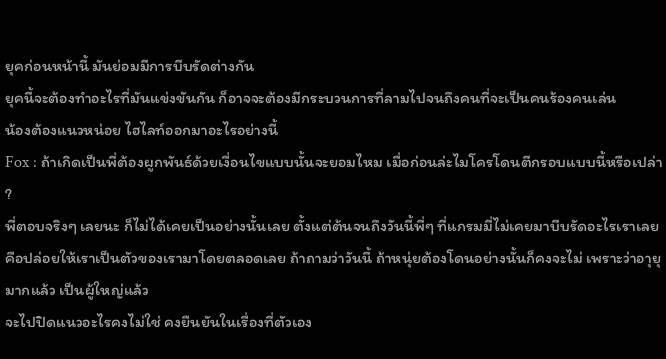ยุคก่อนหน้านี้ มันย่อมมีการบีบรัดต่างกัน
ยุคนี้จะต้องทำอะไรที่มันแข่งขันกัน ก็อาจจะต้องมีกระบวนการที่ลามไปจนถึงคนที่จะเป็นคนร้องคนเล่น
น้องต้องแนวหน่อย ไฮไลท์ออกมาอะไรอย่างนี้
Fox : ถ้าเกิดเป็นพี่ต้องผูกพันธ์ด้วยเงื่อนไขแบบนั้นจะยอมไหม เมื่อก่อนล่ะไมโครโดนตีกรอบแบบนี้หรือเปล่า ?
พี่ตอบจริงๆ เลยนะ ก็ไม่ได้เคยเป็นอย่างนั้นเลย ตั้งแต่ต้นจนถึงวันนี้พี่ๆ ที่แกรมมี่ไม่เคยมาบีบรัดอะไรเราเลย
คือปล่อยให้เราเป็นตัวของเรามาโดยตลอดเลย ถ้าถามว่าวันนี้ ถ้าหนุ่ยต้องโดนอย่างนั้นก็คงจะไม่ เพราะว่าอาุยุมากแล้ว เป็นผู้ใหญ่แล้ว
จะไปปิดแนวอะไรคงไม่ใช่ คงยืนยันในเรื่องที่ตัวเอง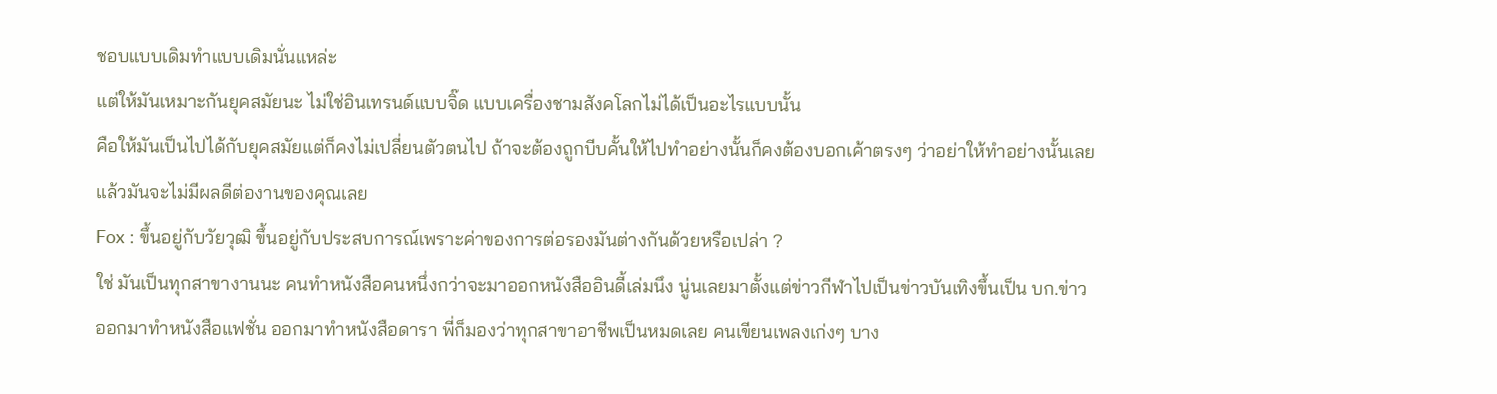ชอบแบบเดิมทำแบบเดิมนั่นแหล่ะ
แต่ให้มันเหมาะกันยุคสมัยนะ ไม่ใช่อินเทรนด์แบบจิ๊ด แบบเครื่องชามสังคโลกไม่ได้เป็นอะไรแบบนั้น
คือให้มันเป็นไปได้กับยุคสมัยแต่ก็คงไม่เปลี่ยนตัวตนไป ถ้าจะต้องถูกบีบคั้นให้ไปทำอย่างนั้นก็คงต้องบอกเค้าตรงๆ ว่าอย่าให้ทำอย่างนั้นเลย
แล้วมันจะไม่มีผลดีต่องานของคุณเลย
Fox : ขึ้นอยู่กับวัยวุฒิ ขึ้นอยู่กับประสบการณ์เพราะค่าของการต่อรองมันต่างกันด้วยหรือเปล่า ?
ใช่ มันเป็นทุกสาขางานนะ คนทำหนังสือคนหนึ่งกว่าจะมาออกหนังสืออินดี้เล่มนึง นู่นเลยมาตั้งแต่ข่าวกีฬาไปเป็นข่าวบันเทิงขึ้นเป็น บก.ข่าว
ออกมาทำหนังสือแฟชั่น ออกมาทำหนังสือดารา พี่ก็มองว่าทุกสาขาอาชีพเป็นหมดเลย คนเขียนเพลงเก่งๆ บาง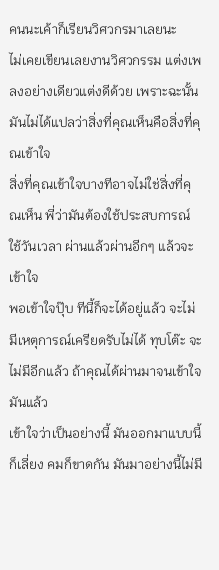คนนะเค้าก็เรียนวิศวกรมาเลยนะ
ไม่เคยเขียนเลยงานวิศวกรรม แต่งเพลงอย่างเดียวแต่งดีด้วย เพราะฉะนั้นมันไม่ได้แปลว่าสิ่งที่คุณเห็นคือสิ่งที่คุณเข้าใจ
สิ่งที่คุณเข้าใจบางทีอาจไม่ใช่สิ่งที่คุณเห็น พี่ว่ามันต้องใช้ประสบการณ์ ใช้วันเวลา ผ่านแล้วผ่านอีกๆ แล้วจะเข้าใจ
พอเข้าใจปุ๊บ ทีนี้ก็จะได้อยู่แล้ว จะไม่มีเหตุการณ์เครียดรับไม่ได้ ทุบโต๊ะ จะไม่มีอีกแล้ว ถ้าคุณได้ผ่านมาจนเข้าใจมันแล้ว
เข้าใจว่าเป็นอย่างนี้ มันออกมาแบบนี้ก็เลี่ยง คมก็ขาดกัน มันมาอย่างนี้ไม่มี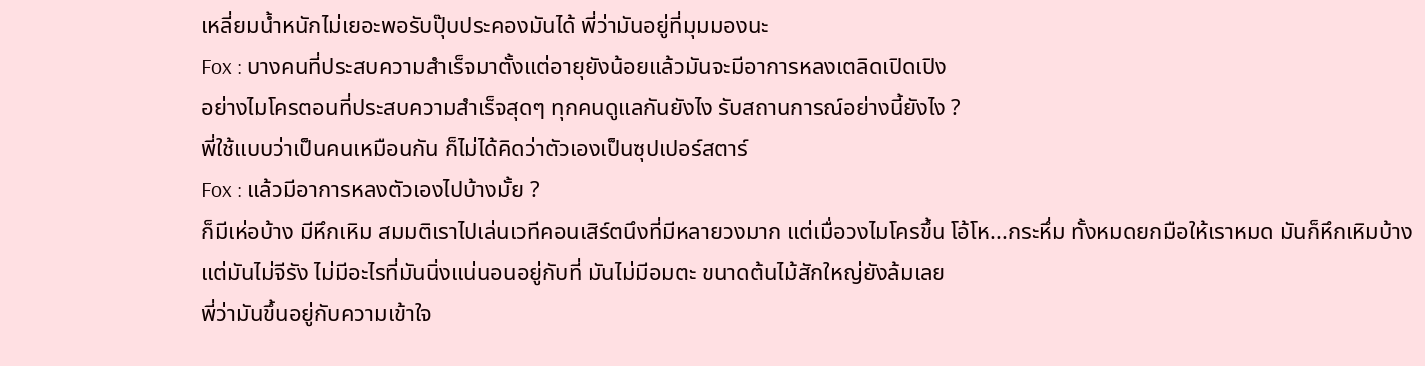เหลี่ยมน้ำหนักไม่เยอะพอรับปุ๊บประคองมันได้ พี่ว่ามันอยู่ที่มุมมองนะ
Fox : บางคนที่ประสบความสำเร็จมาตั้งแต่อายุยังน้อยแล้วมันจะมีอาการหลงเตลิดเปิดเปิง
อย่างไมโครตอนที่ประสบความสำเร็จสุดๆ ทุกคนดูแลกันยังไง รับสถานการณ์อย่างนี้ยังไง ?
พี่ใช้แบบว่าเป็นคนเหมือนกัน ก็ไม่ได้คิดว่าตัวเองเป็นซุปเปอร์สตาร์
Fox : แล้วมีอาการหลงตัวเองไปบ้างมั้ย ?
ก็มีเห่อบ้าง มีหึกเหิม สมมติเราไปเล่นเวทีคอนเสิร์ตนึงที่มีหลายวงมาก แต่เมื่อวงไมโครขึ้น โอ้โห...กระหึ่ม ทั้งหมดยกมือให้เราหมด มันก็หึกเหิมบ้าง
แต่มันไม่จีรัง ไม่มีอะไรที่มันนิ่งแน่นอนอยู่กับที่ มันไม่มีอมตะ ขนาดต้นไม้สักใหญ่ยังล้มเลย
พี่ว่ามันขึ้นอยู่กับความเข้าใจ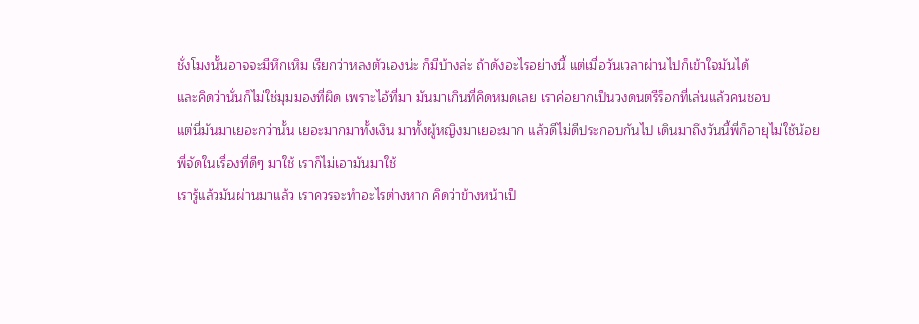ชั่งโมงนั้นอาจจะมีหึกเหิม เรียกว่าหลงตัวเองน่ะ ก็มีบ้างล่ะ ถ้าดังอะไรอย่างนี้ แต่เมื่อวันเวลาผ่านไปก็เข้าใจมันได้
และคิดว่านั่นก็ไม่ใช่มุมมองที่ผิด เพราะไอ้ที่มา มันมาเกินที่คิดหมดเลย เราค่อยากเป็นวงดนตรีร็อกที่เล่นแล้วคนชอบ
แต่นี่มันมาเยอะกว่านั้น เยอะมากมาทั้งเงิน มาทั้งผู้หญิงมาเยอะมาก แล้วดีไม่ดีประกอบกันไป เดินมาถึงวันนี้พี่ก็อายุไม่ใช้น้อย
พี่จัดในเรื่องที่ดีๆ มาใช้ เราก็ไม่เอามันมาใช้
เรารู้แล้วมันผ่านมาแล้ว เราควรจะทำอะไรต่างหาก คิดว่าข้างหน้าเป็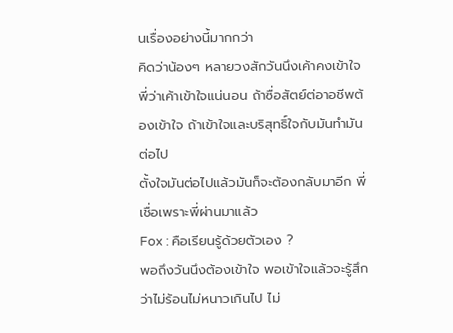นเรื่องอย่างนี้มากกว่า
คิดว่าน้องๆ หลายวงสักวันนึงเค้าคงเข้าใจ พี่ว่าเค้าเข้าใจแน่นอน ถ้าซื่อสัตย์ต่อาอชีพต้องเข้าใจ ถ้าเข้าใจและบริสุทธิ์ใจกับมันทำมันต่อไป
ตั้งใจมันต่อไปแล้วมันก็จะต้องกลับมาอีก พี่เชื่อเพราะพี่ผ่านมาแล้ว
Fox : คือเรียนรู้ด้วยตัวเอง ?
พอถึงวันนึงต้องเข้าใจ พอเข้าใจแล้วจะรู้สึกว่าไม่ร้อนไม่หนาวเกินไป ไม่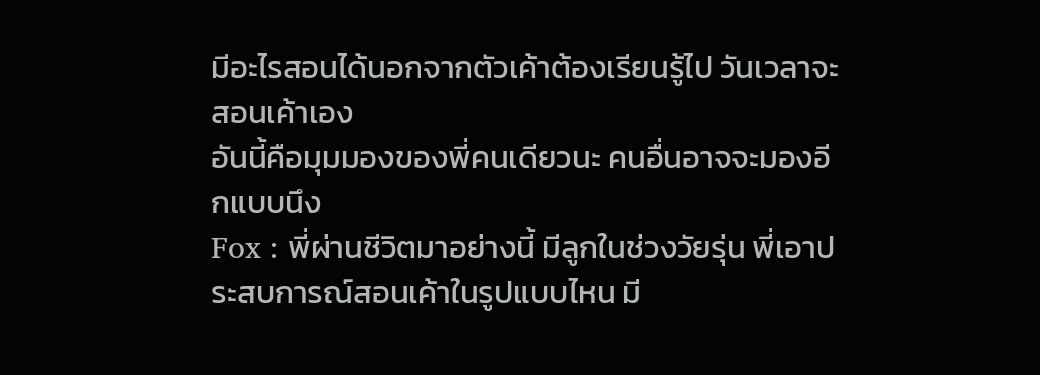มีอะไรสอนได้นอกจากตัวเค้าต้องเรียนรู้ไป วันเวลาจะสอนเค้าเอง
อันนี้คือมุมมองของพี่คนเดียวนะ คนอื่นอาจจะมองอีกแบบนึง
Fox : พี่ผ่านชีวิตมาอย่างนี้ มีลูกในช่วงวัยรุ่น พี่เอาประสบการณ์สอนเค้าในรูปแบบไหน มี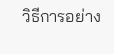วิธีการอย่าง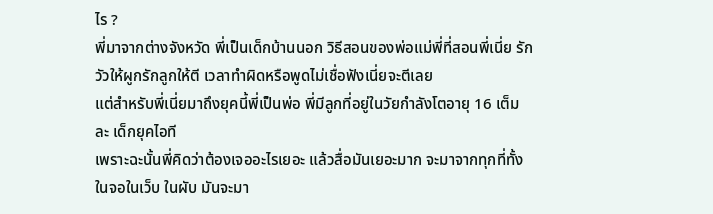ไร ?
พี่มาจากต่างจังหวัด พี่เป็นเด็กบ้านนอก วิธีสอนของพ่อแม่พี่ที่สอนพี่เนี่ย รักวัวให้ผูกรักลูกให้ตี เวลาทำผิดหรือพูดไม่เชื่อฟังเนี่ยจะตีเลย
แต่สำหรับพี่เนี่ยมาถึงยุคนี้พี่เป็นพ่อ พี่มีลูกที่อยู่ในวัยกำลังโตอายุ 16 เต็มละ เด็กยุคไอที
เพราะฉะนั้นพี่คิดว่าต้องเจออะไรเยอะ แล้วสื่อมันเยอะมาก จะมาจากทุกที่ทั้งในจอในเว็บ ในผับ มันจะมา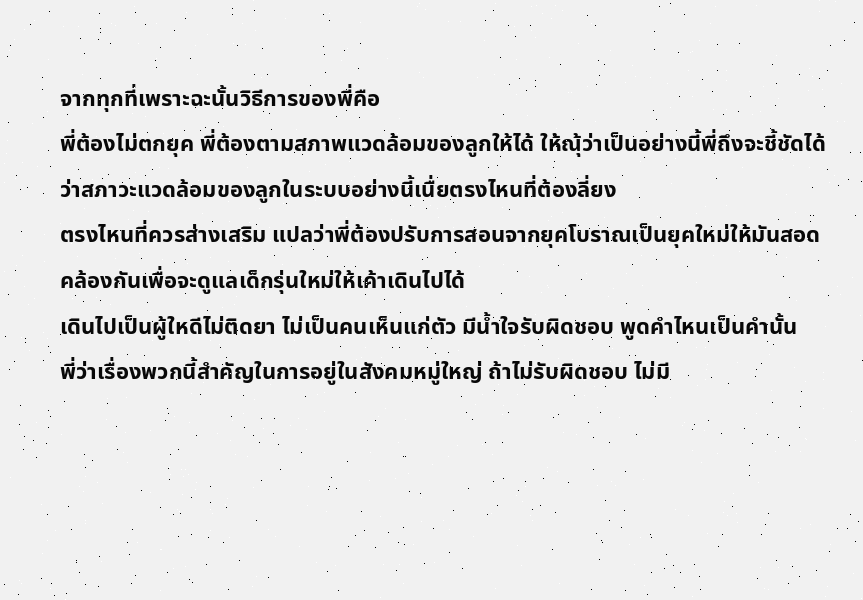จากทุกที่เพราะฉะนั้นวิธีการของพี่คือ
พี่ต้องไม่ตกยุค พี่ต้องตามสภาพแวดล้อมของลูกให้ได้ ให้ณุ้ว่าเป็นอย่างนี้พี่ถึงจะชี้ชัดได้ว่าสภาวะแวดล้อมของลูกในระบบอย่างนี้เนื่ยตรงไหนที่ต้องลี่ยง
ตรงไหนที่ควรส่างเสริม แปลว่าพี่ต้องปรับการสอนจากยุคโบราณเป็นยุคใหม่ให้มันสอดคล้องกันเพื่อจะดูแลเด็กรุ่นใหม่ให้เค้าเดินไปได้
เดินไปเป็นผู้ใหดีไม่ติดยา ไม่เป็นคนเห็นแก่ตัว มีน้ำใจรับผิดชอบ พูดคำไหนเป็นคำนั้น
พี่ว่าเรื่องพวกนี้สำคัญในการอยู่ในสังคมหมู่ใหญ่ ถ้าไม่รับผิดชอบ ไม่มี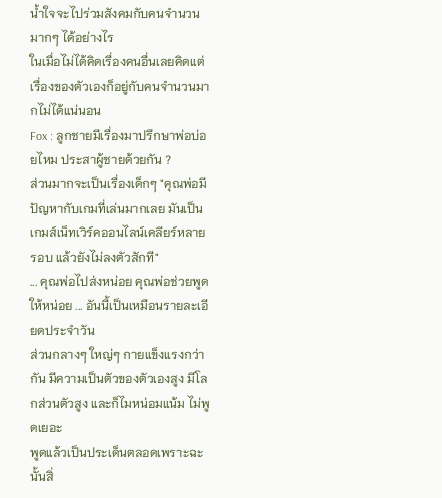น้ำใจจะไปร่วมสังคมกับคนจำนวนมากๆ ได้อย่างไร
ในเมื่อไม่ได้คิดเรื่องคนอื่นเลยคิดแต่เรื่องของตัวเองก็อยู่กับคนจำนวนมากไม่ได้แน่นอน
Fox : ลูกชายมีเรื่องมาปรึกษาพ่อบ่อยไหม ประสาผู้ชายด้วยกัน ?
ส่วนมากจะเป็นเรื่องเด็กๆ "คุณพ่อมีปัญหากับเกมที่เล่นมากเลย มันเป็นเกมส์เน็ทเวิร์คออนไลน์เคลียร์หลายรอบ แล้วยังไม่ลงตัวสักที"
... คุณพ่อไปส่งหน่อย คุณพ่อช่วยพูดให้หน่อย ... อันนี้เป็นเหมือนรายละเอียดประจำวัน
ส่วนกลางๆ ใหญ่ๆ กายแข็งแรงกว่ากัน มีความเป็นตัวของตัวเองสูง มีโลกส่วนตัวสูง และก็ไมหน่อมแน้ม ไม่พูดเยอะ
พูดแล้วเป็นประเด็นตลอดเพราะฉะนั้นสิ่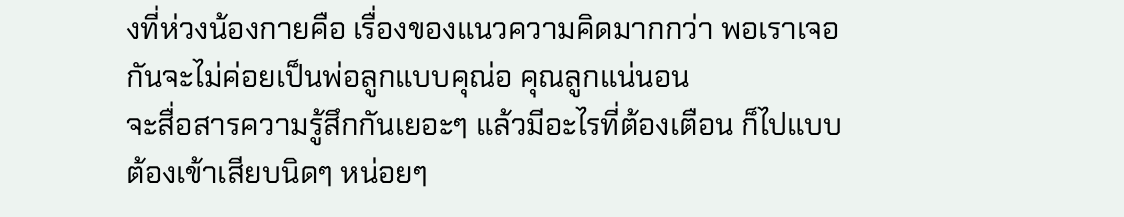งที่ห่วงน้องกายคือ เรื่องของแนวความคิดมากกว่า พอเราเจอกันจะไม่ค่อยเป็นพ่อลูกแบบคุณ่อ คุณลูกแน่นอน
จะสื่อสารความรู้สึกกันเยอะๆ แล้วมีอะไรที่ต้องเตือน ก็ไปแบบต้องเข้าเสียบนิดๆ หน่อยๆ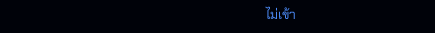ไม่เข้า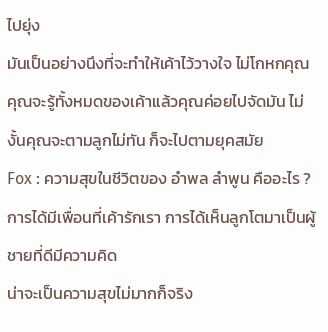ไปยุ่ง
มันเป็นอย่างนึงที่จะทำให้เค้าไว้วางใจ ไม่โกหกคุณ
คุณจะรู้ทั้งหมดของเค้าแล้วคุณค่อยไปจัดมัน ไม่งั้นคุณจะตามลูกไม่ทัน ก็จะไปตามยุคสมัย
Fox : ความสุขในชีวิตของ อำพล ลำพูน คืออะไร ?
การได้มีเพื่อนที่เค้ารักเรา การได้เห็นลูกโตมาเป็นผู้ชายที่ดีมีความคิด
น่าจะเป็นความสุขไม่มากก็จริง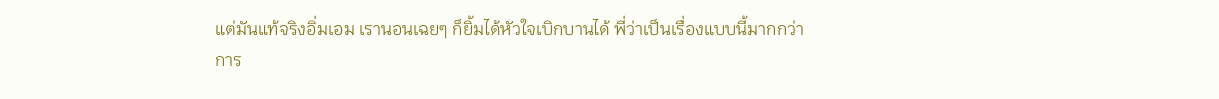แต่มันแท้จริงอิ่มเอม เรานอนเฉยๆ ก็ยิ้มได้หัวใจเบิกบานได้ พี่ว่าเป็นเรื่องแบบนี้มากกว่า
การ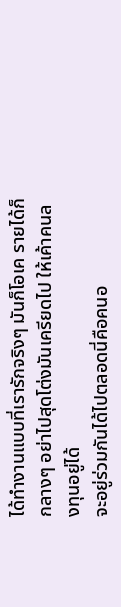ได้ทำงานแบบที่เรารักจริงๆ มันก็โอเค รายได้ก็กลางๆ อย่าไปสุดโต่งมันเครียดไป ให้เค้าคนลงทุนอยู่ได้
จะอยู่ร่วมกันได้ไปตลอดนี่คือคนอ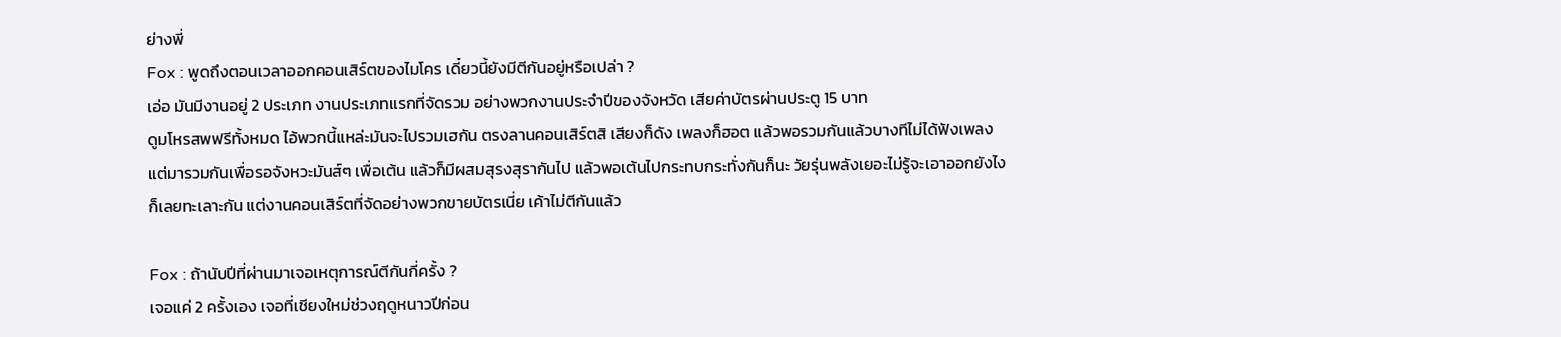ย่างพี่
Fox : พูดถึงตอนเวลาออกคอนเสิร์ตของไมโคร เดี๋ยวนี้ยังมีตีกันอยู่หรือเปล่า ?
เอ่อ มันมีงานอยู่ 2 ประเภท งานประเภทแรกที่จัดรวม อย่างพวกงานประจำปีของจังหวัด เสียค่าบัตรผ่านประตู 15 บาท
ดูมโหรสพฟรีทั้งหมด ไอ้พวกนี้แหล่ะมันจะไปรวมเฮกัน ตรงลานคอนเสิร์ตสิ เสียงก็ดัง เพลงก็ฮอต แล้วพอรวมกันแล้วบางทีไม่ได้ฟังเพลง
แต่มารวมกันเพื่อรอจังหวะมันส์ๆ เพื่อเต้น แล้วก็มีผสมสุรงสุรากันไป แล้วพอเต้นไปกระทบกระทั่งกันก็นะ วัยรุ่นพลังเยอะไม่รู้จะเอาออกยังไง
ก็เลยทะเลาะกัน แต่งานคอนเสิร์ตที่จัดอย่างพวกขายบัตรเนี่ย เค้าไม่ตีกันแล้ว

Fox : ถ้านับปีที่ผ่านมาเจอเหตุการณ์ตีกันกี่ครั้ง ?
เจอแค่ 2 ครั้งเอง เจอที่เชียงใหม่ช่วงฤดูหนาวปีก่อน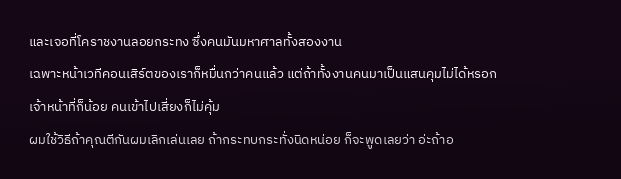และเจอที่โคราชงานลอยกระทง ซึ่งคนมันมหาศาลทั้งสองงาน
เฉพาะหน้าเวทีคอนเสิร์ตของเราก็หมื่นกว่าคนแล้ว แต่ถ้าทั้งงานคนมาเป็นแสนคุมไม่ได้หรอก เจ้าหน้าที่ก็น้อย คนเข้าไปเสี่ยงก็ไม่คุ้ม
ผมใช้วิธีถ้าคุณตีกันผมเลิกเล่นเลย ถ้ากระทบกระทั่งนิดหน่อย ก็จะพูดเลยว่า อ่ะถ้าอ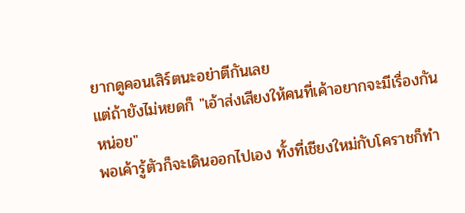ยากดูคอนเสิร์ตนะอย่าตีกันเลย
แต่ถ้ายังไม่หยดก็ "เอ้าส่งเสียงให้คนที่เค้าอยากจะมีเรื่องกันหน่อย"
พอเค้ารู้ตัวก็จะเดินออกไปเอง ทั้งที่เชียงใหม่กับโคราชก็ทำ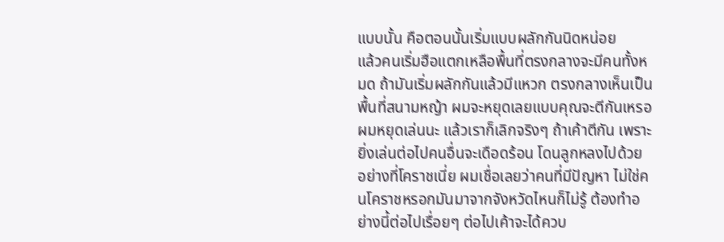แบบนั้น คือตอนนั้นเริ่มแบบผลักกันนิดหน่อย
แล้วคนเริ่มฮือแตกเหลือพื้นที่ตรงกลางจะมีคนทั้งหมด ถ้ามันเริ่มผลักกันแล้วมีแหวก ตรงกลางเห็นเป็นพื้นที่สนามหญ้า ผมจะหยุดเลยแบบคุณจะตีกันเหรอ
ผมหยุดเล่นนะ แล้วเราก็เลิกจริงๆ ถ้าเค้าตีกัน เพราะยิ่งเล่นต่อไปคนอื่นจะเดือดร้อน โดนลูกหลงไปด้วย
อย่างที่โคราชเนี่ย ผมเชื่อเลยว่าคนที่มีปัญหา ไม่ใช่คนโคราชหรอกมันมาจากจังหวัดไหนก็ไม่รู้ ต้องทำอย่างนี้ต่อไปเรื่อยๆ ต่อไปเค้าจะได้ควบ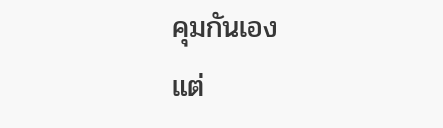คุมกันเอง
แต่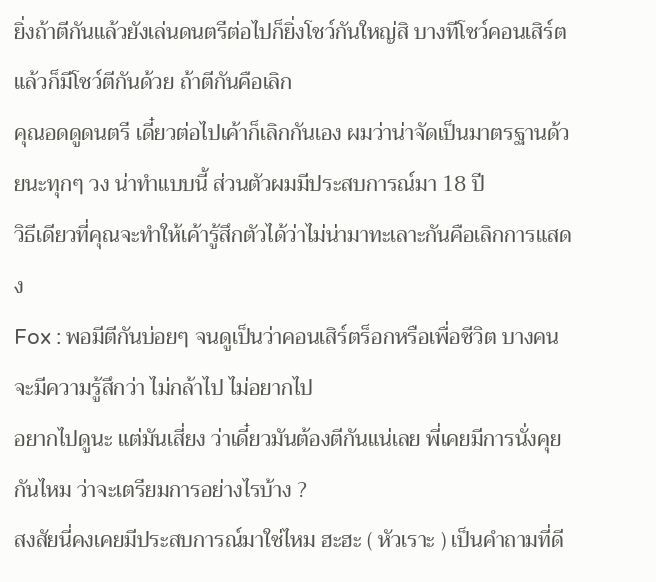ยิ่งถ้าตีกันแล้วยังเล่นดนตรีต่อไปก็ยิ่งโชว์กันใหญ่สิ บางทีโชว์คอนเสิร์ตแล้วก็มีโชว์ตีกันด้วย ถ้าตีกันคือเลิก
คุณอดดูดนตรี เดี๋ยวต่อไปเค้าก็เลิกกันเอง ผมว่าน่าจัดเป็นมาตรฐานด้วยนะทุกๆ วง น่าทำแบบนี้ ส่วนตัวผมมีประสบการณ์มา 18 ปี
วิธีเดียวที่คุณจะทำให้เค้ารู้สึกตัวได้ว่าไม่น่ามาทะเลาะกันคือเลิกการแสดง
Fox : พอมีตีกันบ่อยๆ จนดูเป็นว่าคอนเสิร์ตร็อกหรือเพื่อชีวิต บางคนจะมีความรู้สึกว่า ไม่กล้าไป ไม่อยากไป
อยากไปดูนะ แต่มันเสี่ยง ว่าเดี๋ยวมันต้องตีกันแน่เลย พี่เคยมีการนั่งคุยกันไหม ว่าจะเตรียมการอย่างไรบ้าง ?
สงสัยนี่คงเคยมีประสบการณ์มาใช่ไหม ฮะฮะ ( หัวเราะ ) เป็นคำถามที่ดี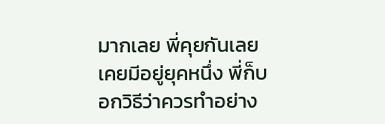มากเลย พี่คุยกันเลย เคยมีอยู่ยุคหนึ่ง พี่ก็บอกวิธีว่าควรทำอย่าง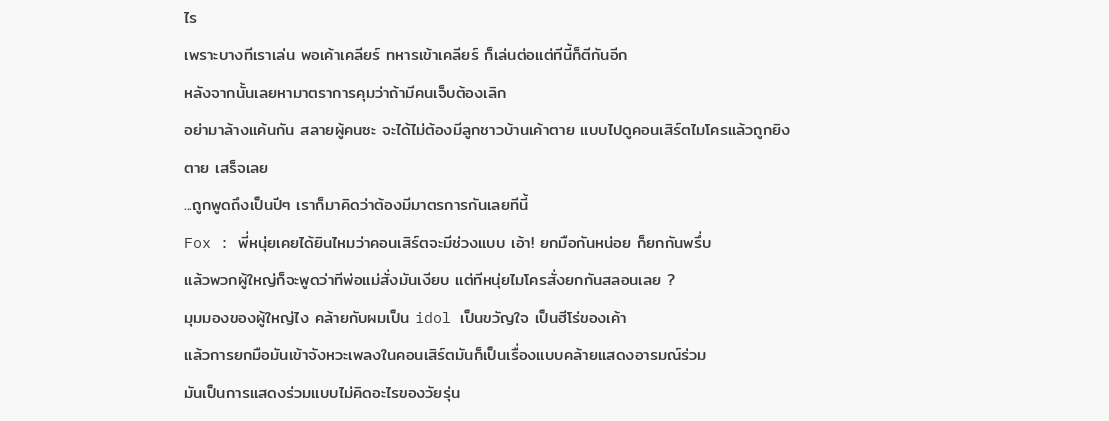ไร
เพราะบางทีเราเล่น พอเค้าเคลียร์ ทหารเข้าเคลียร์ ก็เล่นต่อแต่ทีนี้ก็ตีกันอีก
หลังจากนั้นเลยหามาตราการคุมว่าถ้ามีคนเจ็บต้องเลิก
อย่ามาล้างแค้นกัน สลายผู้คนซะ จะได้ไม่ต้องมีลูกชาวบ้านเค้าตาย แบบไปดูคอนเสิร์ตไมโครแล้วถูกยิงตาย เสร็จเลย
...ถูกพูดถึงเป็นปีๆ เราก็มาคิดว่าต้องมีมาตรการกันเลยทีนี้
Fox : พี่หนุ่ยเคยได้ยินไหมว่าคอนเสิร์ตจะมีช่วงแบบ เอ้า! ยกมือกันหน่อย ก็ยกกันพรึ่บ
แล้วพวกผู้ใหญ่ก็จะพูดว่าทีพ่อแม่สั่งมันเงียบ แต่ทีหนุ่ยไมโครสั่งยกกันสลอนเลย ?
มุมมองของผู้ใหญ่ไง คล้ายกับผมเป็น idol เป็นขวัญใจ เป็นฮีโร่ของเค้า
แล้วการยกมือมันเข้าจังหวะเพลงในคอนเสิร์ตมันก็เป็นเรื่องแบบคล้ายแสดงอารมณ์ร่วม
มันเป็นการแสดงร่วมแบบไม่คิดอะไรของวัยรุ่น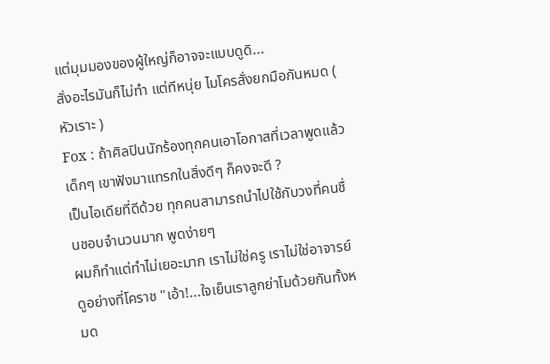แต่มุมมองของผู้ใหญ่ก็อาจจะแบบดูดิ...
สั่งอะไรมันก็ไม่ทำ แต่ทีหนุ่ย ไมโครสั่งยกมือกันหมด ( หัวเราะ )
Fox : ถ้าศิลปินนักร้องทุกคนเอาโอกาสที่เวลาพูดแล้วเด็กๆ เขาฟังมาแทรกในสิ่งดีๆ ก็คงจะดี ?
เป็นไอเดียที่ดีด้วย ทุกคนสามารถนำไปใช้กับวงที่คนชื่นชอบจำนวนมาก พูดง่ายๆ
ผมก็ทำแต่ทำไม่เยอะมาก เราไม่ใช่ครู เราไม่ใช่อาจารย์ ดูอย่างที่โคราช "เอ้า!...ใจเย็นเราลูกย่าโมด้วยกันทั้งหมด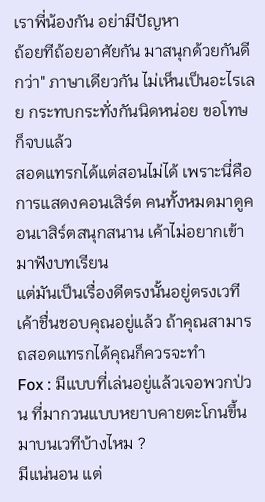เราพี่น้องกัน อย่ามีปัญหา
ถ้อยทีถ้อยอาศัยกัน มาสนุกด้วยกันดีกว่า" ภาษาเดียวกัน ไม่เห็นเป็นอะไรเลย กระทบกระทั่งกันนิดหน่อย ขอโทษก็จบแล้ว
สอดแทรกได้แต่สอนไม่ได้ เพราะนี่คือการแสดงคอนเสิร์ต คนทั้งหมดมาดูคอนเาสิร์ตสนุกสนาน เค้าไม่อยากเข้ามาฟังบทเรียน
แต่มันเป็นเรื่องดีตรงนั้นอยู่ตรงเวทีเค้าชื่นชอบคุณอยู่แล้ว ถ้าคุณสามารถสอดแทรกได้คุณก็ควรจะทำ
Fox : มีแบบที่เล่นอยู่แล้วเจอพวกป่วน ที่มากวนแบบหยาบคายตะโกนขึ้นมาบนเวทีบ้างไหม ?
มีแน่นอน แต่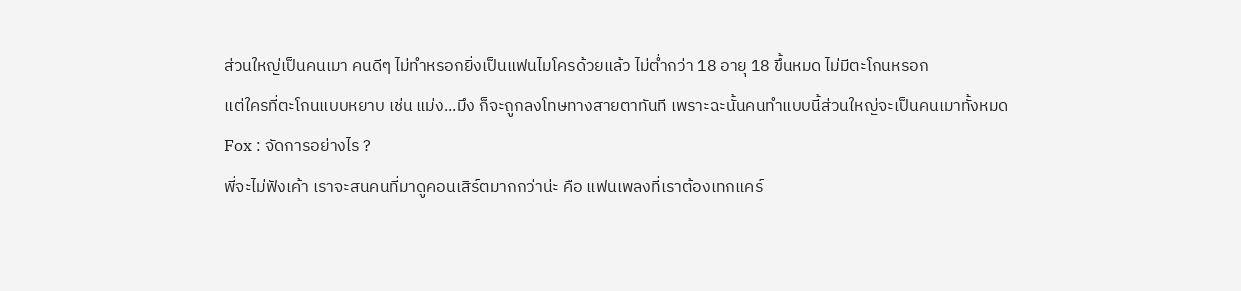ส่วนใหญ่เป็นคนเมา คนดีๆ ไม่ทำหรอกยิ่งเป็นแฟนไมโครด้วยแล้ว ไม่ต่ำกว่า 18 อายุ 18 ขึ้นหมด ไม่มีตะโกนหรอก
แต่ใครที่ตะโกนแบบหยาบ เช่น แม่ง...มึง ก็จะถูกลงโทษทางสายตาทันที เพราะฉะนั้นคนทำแบบนี้ส่วนใหญ่จะเป็นคนเมาทั้งหมด
Fox : จัดการอย่างไร ?
พี่จะไม่ฟังเค้า เราจะสนคนที่มาดูคอนเสิร์ตมากกว่าน่ะ คือ แฟนเพลงที่เราต้องเทกแคร์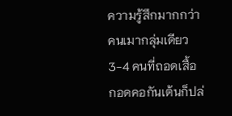ความรู้สึกมากกว่าคนเมากลุ่มเดียว 3-4 คนที่ถอดเสื้อ
กอดคอกันเต้นก็ปล่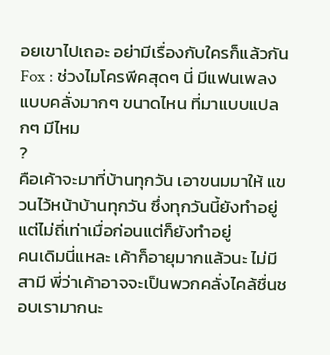อยเขาไปเถอะ อย่ามีเรื่องกับใครก็แล้วกัน
Fox : ช่วงไมโครพีคสุดๆ นี่ มีแฟนเพลงแบบคลั่งมากๆ ขนาดไหน ที่มาแบบแปลกๆ มีไหม
?
คือเค้าจะมาที่บ้านทุกวัน เอาขนมมาให้ แขวนไว้หน้าบ้านทุกวัน ซึ่งทุกวันนี้ยังทำอยู่ แต่ไม่ถี่เท่าเมื่อก่อนแต่ก็ยังทำอยู่
คนเดิมนี่แหละ เค้าก็อายุมากแล้วนะ ไม่มีสามี พี่ว่าเค้าอาจจะเป็นพวกคลั่งไคล้ชื่นชอบเรามากนะ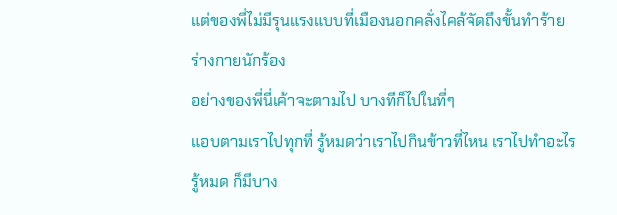แต่ของพี่ไม่มีรุนแรงแบบที่เมืองนอกคลั่งไคล้จัดถึงขั้นทำร้ายร่างกายนักร้อง
อย่างของพี่นี่เค้าจะตามไป บางทีก็ไปในที่ๆ
แอบตามเราไปทุกที่ รู้หมดว่าเราไปกินข้าวที่ไหน เราไปทำอะไรรู้หมด ก็มีบาง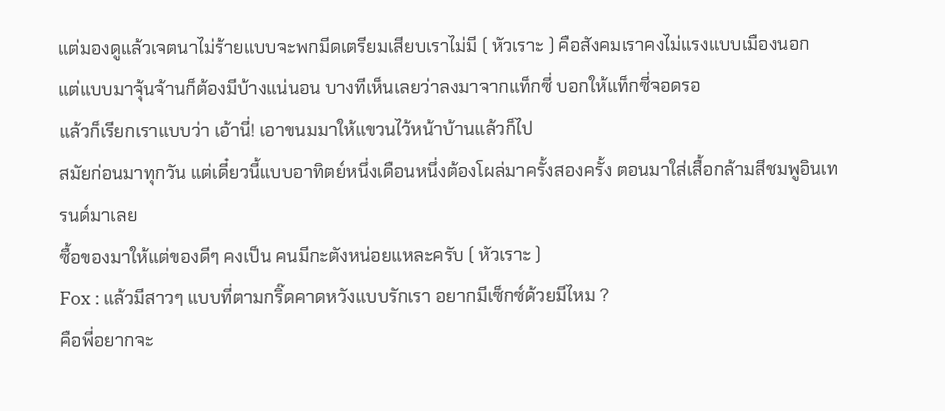แต่มองดูแล้วเจตนาไม่ร้ายแบบจะพกมีดเตรียมเสียบเราไม่มี ( หัวเราะ ) คือสังคมเราคงไม่แรงแบบเมืองนอก
แต่แบบมาจุ้นจ้านก็ต้องมีบ้างแน่นอน บางทีเห็นเลยว่าลงมาจากแท็กซี่ บอกให้แท็กซี่จอดรอ
แล้วก็เรียกเราแบบว่า เอ้านี่! เอาขนมมาให้แขวนไว้หน้าบ้านแล้วก็ไป
สมัยก่อนมาทุกวัน แต่เดี๋ยวนี้แบบอาทิตย์หนึ่งเดือนหนึ่งต้องโผล่มาครั้งสองครั้ง ตอนมาใส่เสื้อกล้ามสีชมพูอินเทรนด์มาเลย
ซื้อของมาให้แต่ของดีๆ คงเป็น คนมีกะตังหน่อยแหละครับ ( หัวเราะ )
Fox : แล้วมีสาวๆ แบบที่ตามกริ๊ดคาดหวังแบบรักเรา อยากมีเซ็กซ์ด้วยมีไหม ?
คือพี่อยากจะ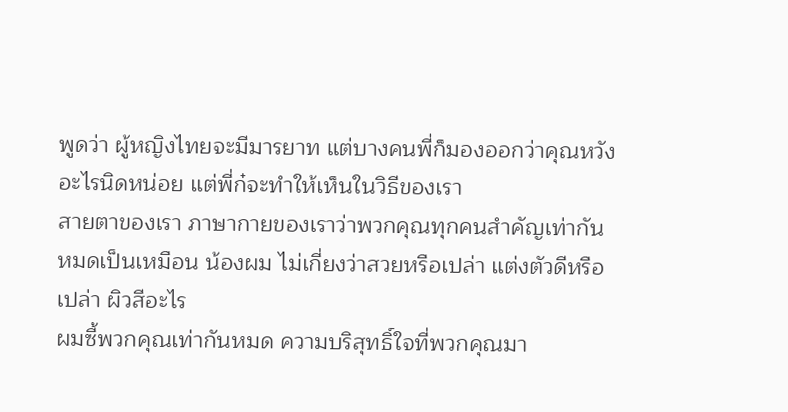พูดว่า ผู้หญิงไทยจะมีมารยาท แต่บางคนพี่ก็มองออกว่าคุณหวังอะไรนิดหน่อย แต่พี่ก๋จะทำให้เห็นในวิธีของเรา
สายตาของเรา ภาษากายของเราว่าพวกคุณทุกคนสำคัญเท่ากันหมดเป็นเหมือน น้องผม ไม่เกี่ยงว่าสวยหรือเปล่า แต่งตัวดีหรือเปล่า ผิวสีอะไร
ผมซี้พวกคุณเท่ากันหมด ความบริสุทธิ์ใจที่พวกคุณมา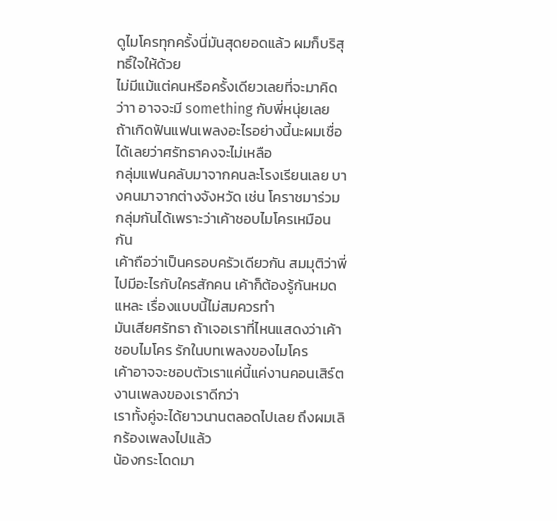ดูไมโครทุกครั้งนี่มันสุดยอดแล้ว ผมก็บริสุทธิ์ใจให้ด้วย
ไม่มีแม้แต่คนหรือครั้งเดียวเลยที่จะมาคิดว่าา อาจจะมี something กับพี่หนุ่ยเลย
ถ้าเกิดฟันแฟนเพลงอะไรอย่างนี้นะผมเชื่อได้เลยว่าศรัทธาคงจะไม่เหลือ
กลุ่มแฟนคลับมาจากคนละโรงเรียนเลย บางคนมาจากต่างจังหวัด เช่น โคราชมาร่วมกลุ่มกันได้เพราะว่าเค้าชอบไมโครเหมือนกัน
เค้าถือว่าเป็นครอบครัวเดียวกัน สมมุติว่าพี่ไปมีอะไรกับใครสักคน เค้าก็ต้องรู้กันหมดแหละ เรื่องแบบนี้ไม่สมควรทำ
มันเสียศรัทธา ถ้าเจอเราที่ไหนแสดงว่าเค้าชอบไมโคร รักในบทเพลงของไมโคร
เค้าอาจจะชอบตัวเราแค่นี้แค่งานคอนเสิร์ต งานเพลงของเราดีกว่า
เราทั้งคู่จะได้ยาวนานตลอดไปเลย ถึงผมเลิกร้องเพลงไปแล้ว
น้องกระโดดมา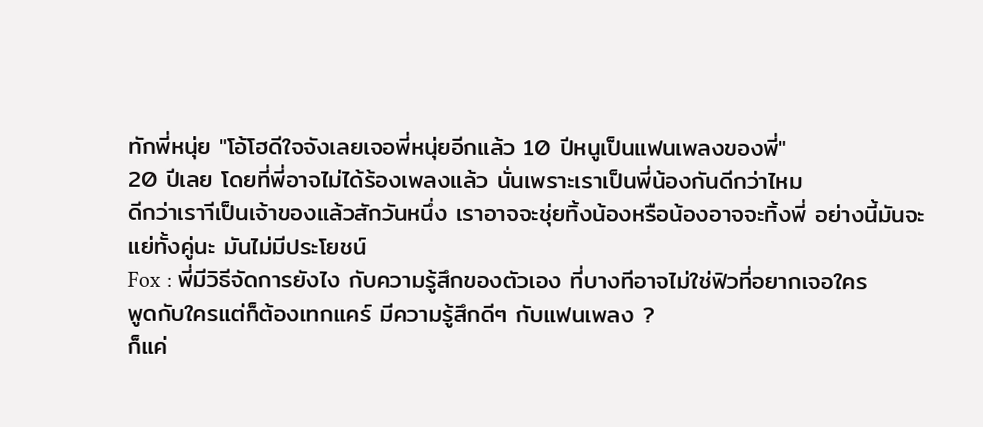ทักพี่หนุ่ย "โอ้โฮดีใจจังเลยเจอพี่หนุ่ยอีกแล้ว 10 ปีหนูเป็นแฟนเพลงของพี่"
20 ปีเลย โดยที่พี่อาจไม่ได้ร้องเพลงแล้ว นั่นเพราะเราเป็นพี่น้องกันดีกว่าไหม
ดีกว่าเราาีเป็นเจ้าของแล้วสักวันหนึ่ง เราอาจจะชุ่ยทิ้งน้องหรือน้องอาจจะทิ้งพี่ อย่างนี้มันจะแย่ทั้งคู่นะ มันไม่มีประโยชน์
Fox : พี่มีวิธีจัดการยังไง กับความรู้สึกของตัวเอง ที่บางทีอาจไม่ใช่ฟิวที่อยากเจอใคร
พูดกับใครแต่ก็ต้องเทกแคร์ มีความรู้สึกดีๆ กับแฟนเพลง ?
ก็แค่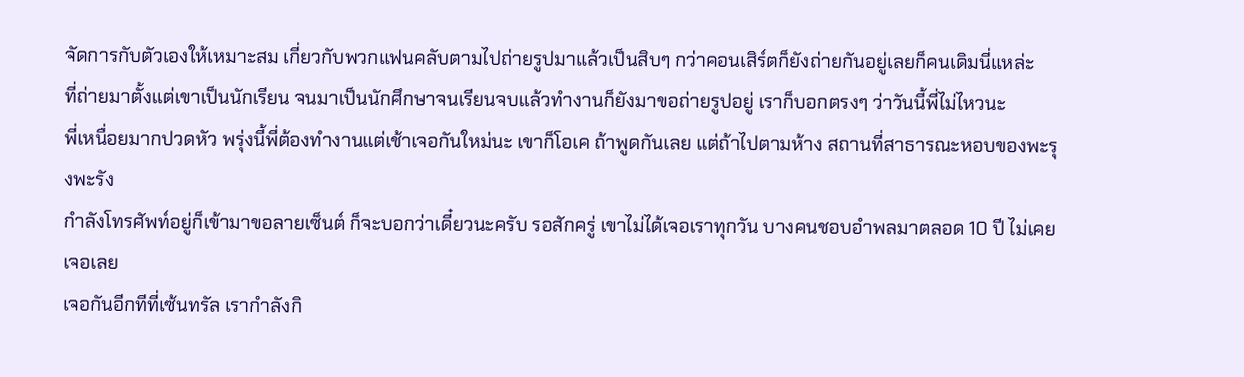จัดการกับตัวเองให้เหมาะสม เกี่ยวกับพวกแฟนคลับตามไปถ่ายรูปมาแล้วเป็นสิบๆ กว่าคอนเสิร์ตก็ยังถ่ายกันอยู่เลยก็คนเดิมนี่แหล่ะ
ที่ถ่ายมาตั้งแต่เขาเป็นนักเรียน จนมาเป็นนักศึกษาจนเรียนจบแล้วทำงานก็ยังมาขอถ่ายรูปอยู่ เราก็บอกตรงๆ ว่าวันนี้พี่ไม่ไหวนะ
พี่เหนื่อยมากปวดหัว พรุ่งนี้พี่ต้องทำงานแต่เช้าเจอกันใหม่นะ เขาก็โอเค ถ้าพูดกันเลย แต่ถ้าไปตามห้าง สถานที่สาธารณะหอบของพะรุงพะรัง
กำลังโทรศัพท์อยู่ก็เข้ามาขอลายเซ็นต์ ก็จะบอกว่าเดี๋ยวนะครับ รอสักครู่ เขาไม่ได้เจอเราทุกวัน บางคนชอบอำพลมาตลอด 10 ปี ไม่เคยเจอเลย
เจอกันอีกทีที่เซ้นทรัล เรากำลังกิ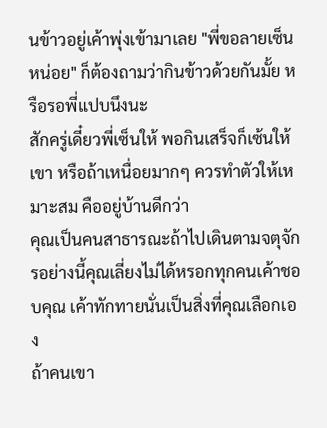นข้าวอยู่เค้าพุ่งเข้ามาเลย "พี่ขอลายเซ็นหน่อย" ก็ต้องถามว่ากินข้าวด้วยกันมั้ย หรือรอพี่แปบนึงนะ
สักครู่เดี๋ยวพี่เซ็นให้ พอกินเสร็จก็เซ้นให้เขา หรือถ้าเหนื่อยมากๆ ควรทำตัวให้เหมาะสม คืออยู่บ้านดีกว่า
คุณเป็นคนสาธารณะถ้าไปเดินตามจตุจักรอย่างนี้คุณเลี่ยงไม่ได้หรอกทุกคนเค้าชอบคุณ เค้าทักทายนั่นเป็นสิ่งที่คุณเลือกเอง
ถ้าคนเขา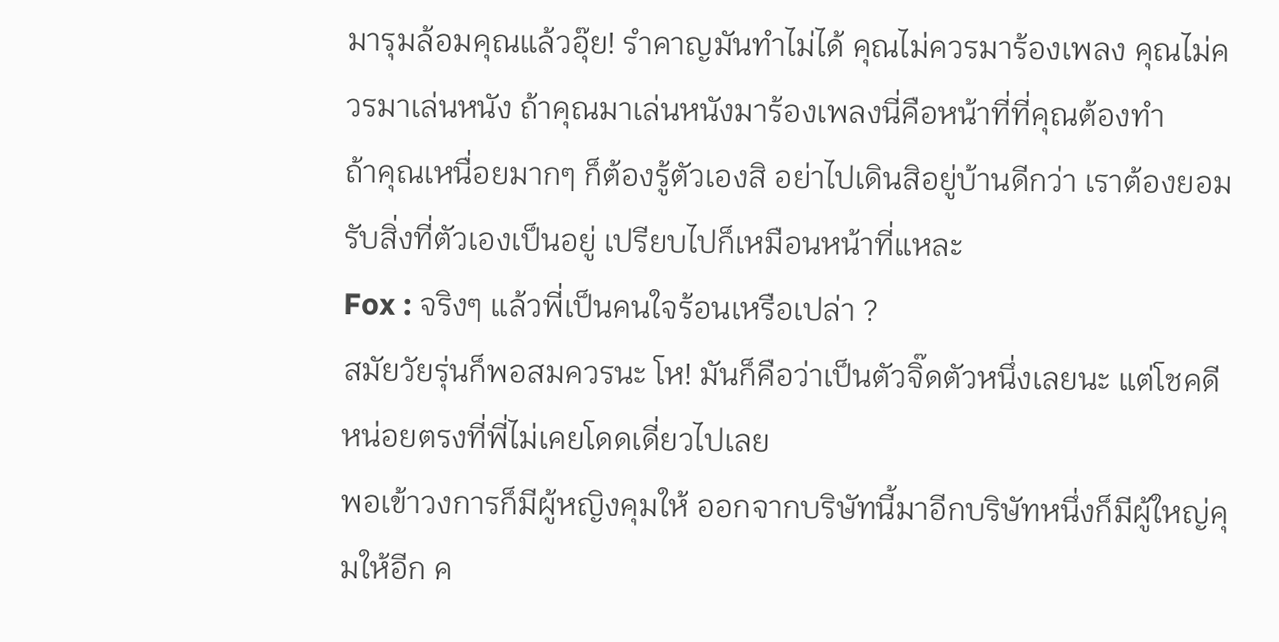มารุมล้อมคุณแล้วอุ๊ย! รำคาญมันทำไม่ได้ คุณไม่ควรมาร้องเพลง คุณไม่ควรมาเล่นหนัง ถ้าคุณมาเล่นหนังมาร้องเพลงนี่คือหน้าที่ที่คุณต้องทำ
ถ้าคุณเหนื่อยมากๆ ก็ต้องรู้ตัวเองสิ อย่าไปเดินสิอยู่บ้านดีกว่า เราต้องยอมรับสิ่งที่ตัวเองเป็นอยู่ เปรียบไปก็เหมือนหน้าที่แหละ
Fox : จริงๆ แล้วพี่เป็นคนใจร้อนเหรือเปล่า ?
สมัยวัยรุ่นก็พอสมควรนะ โห! มันก็คือว่าเป็นตัวจิ๊ดตัวหนึ่งเลยนะ แต่โชคดีหน่อยตรงที่พี่ไม่เคยโดดเดี่ยวไปเลย
พอเข้าวงการก็มีผู้หญิงคุมให้ ออกจากบริษัทนี้มาอีกบริษัทหนึ่งก็มีผู้ใหญ่คุมให้อีก ค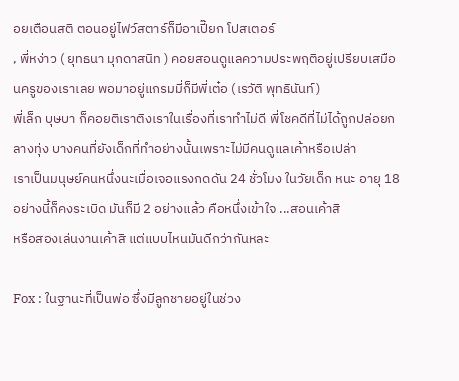อยเตือนสติ ตอนอยู่ไฟว์สตาร์ก็มีอาเปี๊ยก โปสเตอร์
, พี่หง่าว ( ยุทธนา มุกดาสนิท ) คอยสอนดูแลความประพฤติอยู่เปรียบเสมือนครูของเราเลย พอมาอยู่แกรมมี่ก็มีพี่เต๋อ (เรวัติ พุทธินันท์)
พี่เล็ก บุษบา ก็คอยติเราติงเราในเรื่องที่เราทำไม่ดี พี่โชคดีที่ไม่ได้ถูกปล่อยกลางทุ่ง บางคนที่ยังเด็กที่ทำอย่างนั้นเพราะไม่มีคนดูแลเค้าหรือเปล่า
เราเป็นมนุษย์คนหนึ่งนะเมื่อเจอแรงกดดัน 24 ชั่วโมง ในวัยเด็ก หนะ อายุ 18 อย่างนี้ก็คงระเบิด มันก็มี 2 อย่างแล้ว คือหนึ่งเข้าใจ ...สอนเค้าสิ
หรือสองเล่นงานเค้าสิ แต่แบบไหนมันดีกว่ากันหละ

Fox : ในฐานะที่เป็นพ่อ ซึ่งมีลูกชายอยู่ในช่วง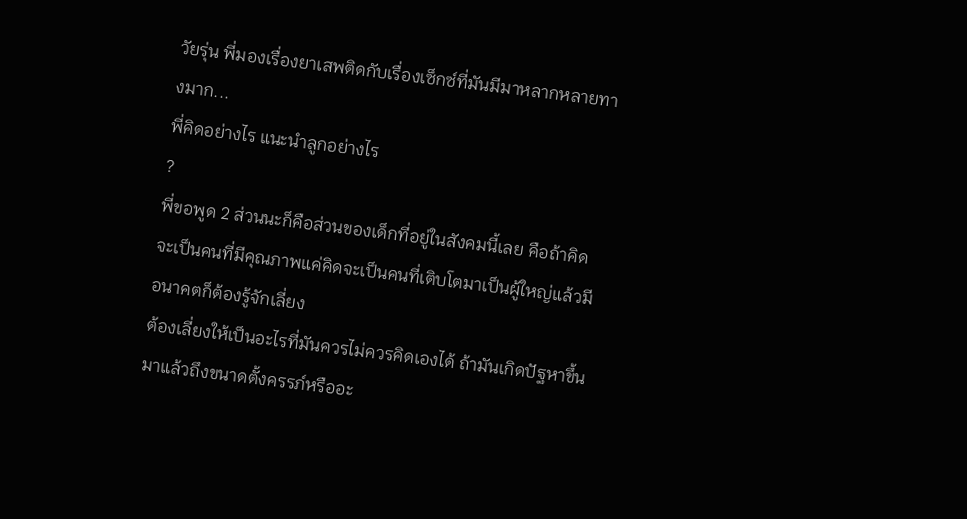วัยรุ่น พี่มองเรื่องยาเสพติดกับเรื่องเซ็กซ์ที่มันมีมาหลากหลายทางมาก...
พี่คิดอย่างไร แนะนำลูกอย่างไร
?
พี่ขอพูด 2 ส่วนนะก็คือส่วนของเด็กที่อยู่ในสังคมนี้เลย คือถ้าคิดจะเป็นคนที่มีคุณภาพแค่คิดจะเป็นคนที่เติบโตมาเป็นผู้ใหญ่แล้วมีอนาคตก็ต้องรู้จักเลี่ยง
ต้องเลี่ยงให้เป็นอะไรที่มันควรไม่ควรคิดเองได้ ถ้ามันเกิดปัฐหาขึ้นมาแล้วถึงขนาดตั้งครรภ์หรืออะ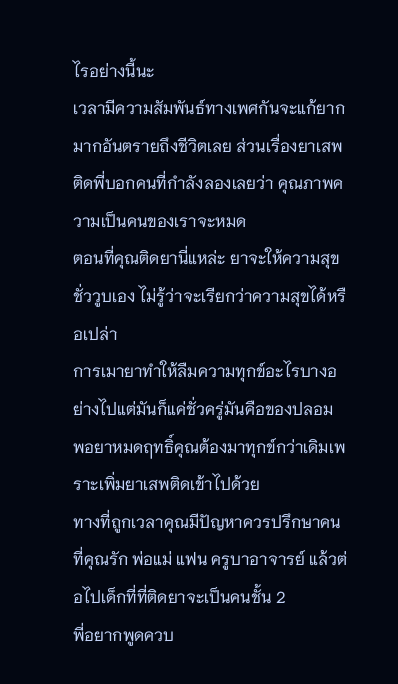ไรอย่างนี้นะ
เวลามีความสัมพันธ์ทางเพศกันจะแก้ยากมากอันตรายถึงชีวิตเลย ส่วนเรื่องยาเสพติดพี่บอกคนที่กำลังลองเลยว่า คุณภาพความเป็นคนของเราจะหมด
ตอนที่คุณติดยานี่แหล่ะ ยาจะให้ความสุขชั่ววูบเอง ไม่รู้ว่าจะเรียกว่าความสุขได้หรือเปล่า
การเมายาทำให้ลืมความทุกข์อะไรบางอย่างไปแต่มันก็แค่ชั่วครู่มันคือของปลอม พอยาหมดฤทธิ์คุณต้องมาทุกข์กว่าเดิมเพราะเพิ่มยาเสพติดเข้าไปด้วย
ทางที่ถูกเวลาคุณมีปัญหาควรปรึกษาคนที่คุณรัก พ่อแม่ แฟน ครูบาอาจารย์ แล้วต่อไปเด็กที่ที่ติดยาจะเป็นคนชั้น 2
พี่อยากพูดควบ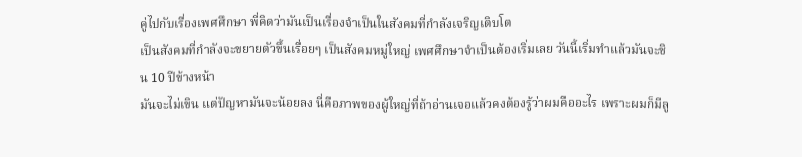คู่ไปกับเรื่องเพศศึกษา พี่คิดว่ามันเป็นเรื่องจำเป็นในสังคมที่กำลังเจริญเติบโต
เป็นสังคมที่กำลังจะขยายตัวขึ้นเรื่อยๆ เป็นสังคมหมู่ใหญ่ เพศศึกษาจำเป็นต้องเริ่มเลย วันนี้เริ่มทำแล้วมันจะชิน 10 ปีข้างหน้า
มันจะไม่เขิน แต่ปัญหามันจะน้อยลง นี่คือภาพของผู้ใหญ่ที่ถ้าอ่านเจอแล้วคงต้องรู้ว่าผมคืออะไร เพราะผมก็มีลู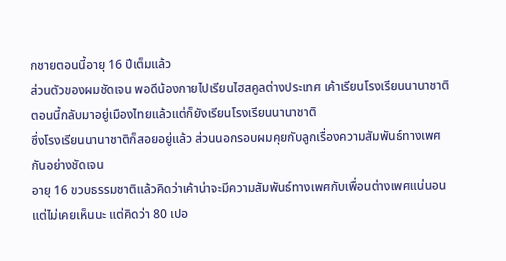กชายตอนนี้อายุ 16 ปีเต็มแล้ว
ส่วนตัวของผมชัดเจน พอดีน้องกายไปเรียนไฮสคูลต่างประเทศ เค้าเรียนโรงเรียนนานาชาติ ตอนนี้กลับมาอยู่เมืองไทยแล้วแต่ก็ยังเรียนโรงเรียนนานาชาติ
ซึ่งโรงเรียนนานาชาติก็สอยอยู่แล้ว ส่วนนอกรอบผมคุยกับลูกเรื่องความสัมพันธ์ทางเพศกันอย่างชัดเจน
อายุ 16 ขวบธรรมชาติแล้วคิดว่าเค้าน่าจะมีความสัมพันธ์ทางเพศกับเพื่อนต่างเพศแน่นอน แต่ไม่เคยเห็นนะ แต่คิดว่า 80 เปอ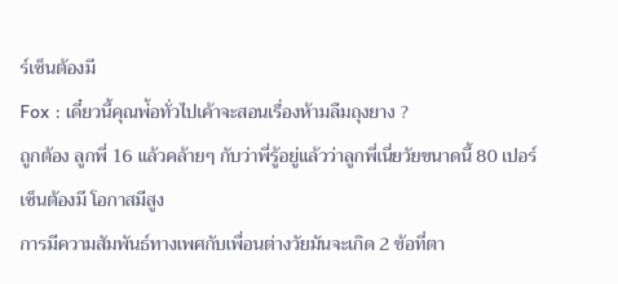ร์เซ็นต้องมี
Fox : เดี๋ยวนี้คุณพ่้อทั่วไปเค้าจะสอนเรื่องห้ามลืมถุงยาง ?
ถูกต้อง ลูกพี่ 16 แล้วคล้ายๆ กับว่าพี่รู้อยู่แล้วว่าลูกพี่เนี่ยวัยขนาดนี้ 80 เปอร์เซ็นต้องมี โอกาสมีสูง
การมีความสัมพันธ์ทางเพศกับเพื่อนต่างวัยมันจะเกิด 2 ข้อที่ตา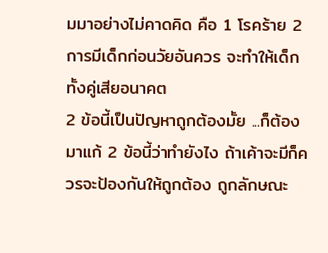มมาอย่างไม่คาดคิด คือ 1 โรคร้าย 2 การมีเด็กก่อนวัยอันควร จะทำให้เด็กทั้งคู่เสียอนาคต
2 ข้อนี้เป็นปัญหาถูกต้องมั้ย ...ก็ต้องมาแก้ 2 ข้อนี้ว่าทำยังไง ถ้าเค้าจะมีก็ควรจะป้องกันให้ถูกต้อง ถูกลักษณะ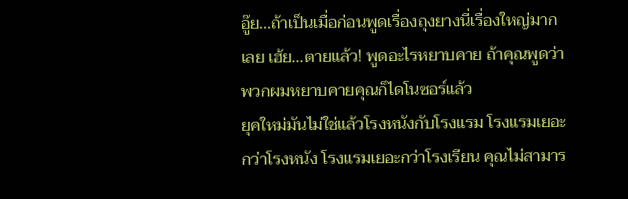อู๊ย...ถ้าเป็นเมื่อก่อนพูดเรื่องถุงยางนี่เรื่องใหญ่มากเลย เฮ้ย...ตายแล้ว! พูดอะไรหยาบคาย ถ้าคุณพูดว่าพวกผมหยาบคายคุณก็ไดโนซอร์แล้ว
ยุคใหม่มันไม่ใช่แล้วโรงหนังกับโรงแรม โรงแรมเยอะกว่าโรงหนัง โรงแรมเยอะกว่าโรงเรียน คุณไม่สามาร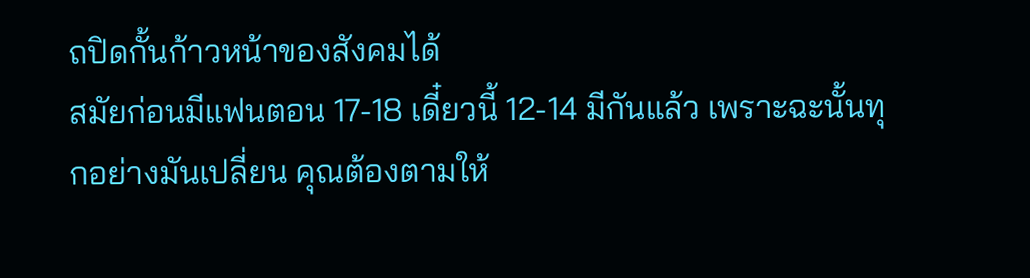ถปิดกั้นก้าวหน้าของสังคมได้
สมัยก่อนมีแฟนตอน 17-18 เดี๋ยวนี้ 12-14 มีกันแล้ว เพราะฉะนั้นทุกอย่างมันเปลี่ยน คุณต้องตามให้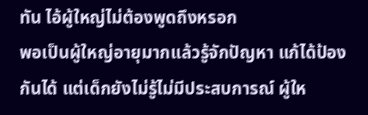ทัน ไอ้ผู้ใหญ่ไม่ต้องพูดถึงหรอก
พอเป็นผู้ใหญ่อายุมากแล้วรู้จักปัญหา แก้ได้ป้องกันได้ แต่เด็กยังไม่รู้ไม่มีประสบการณ์ ผู้ให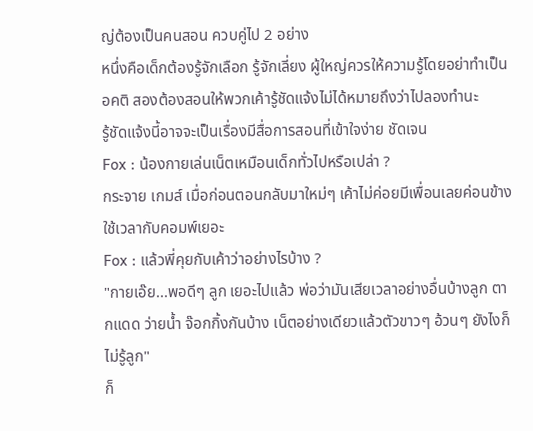ญ่ต้องเป็นคนสอน ควบคู่ไป 2 อย่าง
หนึ่งคือเด็กต้องรู้จักเลือก รู้จักเลี่ยง ผู้ใหญ่ควรให้ความรู้โดยอย่าทำเป็นอคติ สองต้องสอนให้พวกเค้ารู้ชัดแจ้งไม่ได้หมายถึงว่าไปลองทำนะ
รู้ชัดแจ้งนี้อาจจะเป็นเรื่องมีสื่อการสอนที่เข้าใจง่าย ชัดเจน
Fox : น้องกายเล่นเน็ตเหมือนเด็กทั่วไปหรือเปล่า ?
กระจาย เกมส์ เมื่อก่อนตอนกลับมาใหม่ๆ เค้าไม่ค่อยมีเพื่อนเลยค่อนข้างใช้เวลากับคอมพ์เยอะ
Fox : แล้วพี่คุยกับเค้าว่าอย่างไรบ้าง ?
"กายเอ๊ย...พอดีๆ ลูก เยอะไปแล้ว พ่อว่ามันเสียเวลาอย่างอื่นบ้างลูก ตากแดด ว่ายน้ำ จ๊อกกิ้งกันบ้าง เน็ตอย่างเดียวแล้วตัวขาวๆ อ้วนๆ ยังไงก็ไม่รู้ลูก"
ก็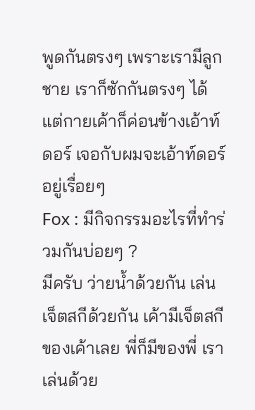พูดกันตรงๆ เพราะเรามีลูกชาย เราก็ซักกันตรงๆ ได้ แต่กายเค้าก็ค่อนข้างเอ้าท์ดอร์ เจอกับผมจะเอ้าท์ดอร์อยู่เรื่อยๆ
Fox : มีกิจกรรมอะไรที่ทำร่วมกันบ่อยๆ ?
มีครับ ว่ายน้ำด้วยกัน เล่นเจ็ตสกีด้วยกัน เค้ามีเจ็ตสกีของเค้าเลย พี่ก็มีของพี่ เราเล่นด้วย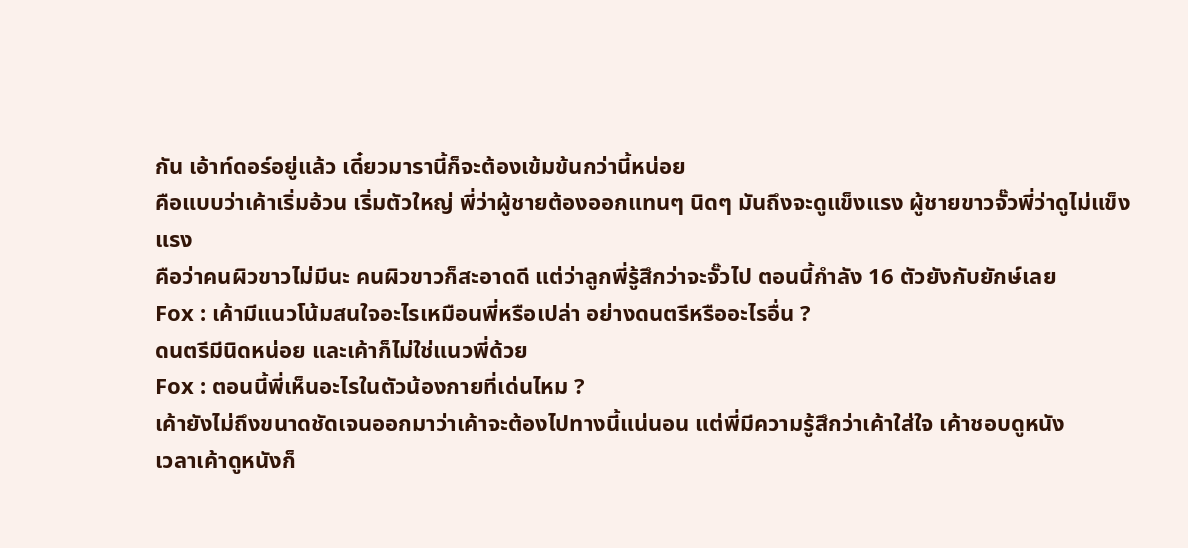กัน เอ้าท์ดอร์อยู่แล้ว เดี๋ยวมารานี้ก็จะต้องเข้มข้นกว่านี้หน่อย
คือแบบว่าเค้าเริ่มอ้วน เริ่มตัวใหญ่ พี่ว่าผู้ชายต้องออกแทนๆ นิดๆ มันถึงจะดูแข็งแรง ผู้ชายขาวจั๊วพี่ว่าดูไม่แข็งแรง
คือว่าคนผิวขาวไม่มีนะ คนผิวขาวก็สะอาดดี แต่ว่าลูกพี่รู้สึกว่าจะจั๊วไป ตอนนี้กำลัง 16 ตัวยังกับยักษ์เลย
Fox : เค้ามีแนวโน้มสนใจอะไรเหมือนพี่หรือเปล่า อย่างดนตรีหรืออะไรอื่น ?
ดนตรีมีนิดหน่อย และเค้าก็ไม่ใช่แนวพี่ด้วย
Fox : ตอนนี้พี่เห็นอะไรในตัวน้องกายที่เด่นไหม ?
เค้ายังไม่ถึงขนาดชัดเจนออกมาว่าเค้าจะต้องไปทางนี้แน่นอน แต่พี่มีความรู้สึกว่าเค้าใส่ใจ เค้าชอบดูหนัง
เวลาเค้าดูหนังก็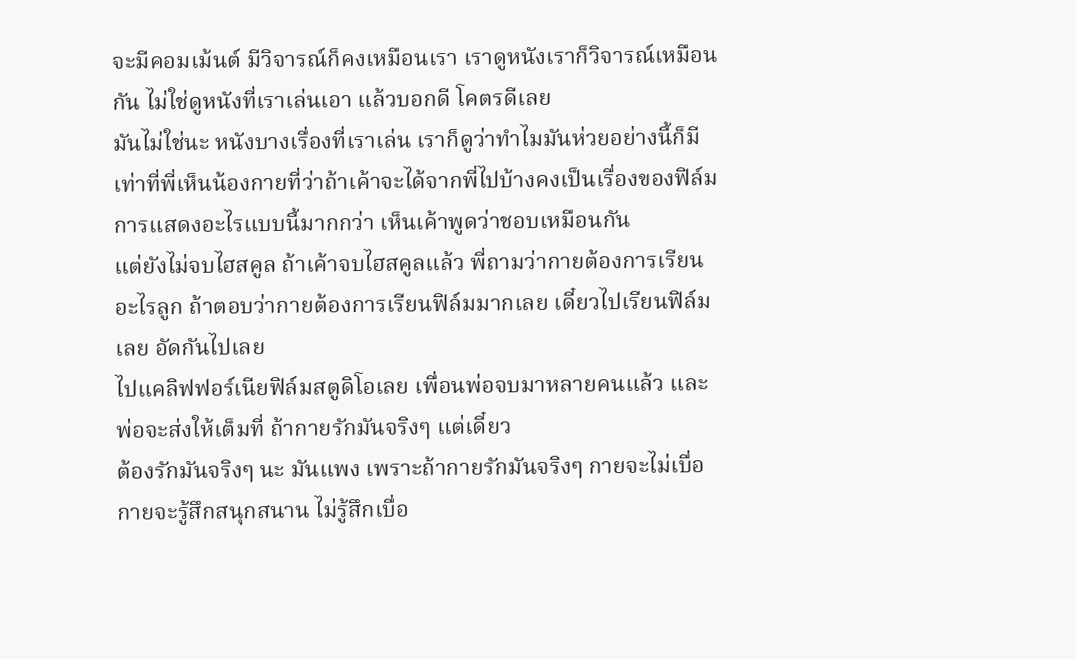จะมีคอมเม้นต์ มีวิจารณ์ก็คงเหมือนเรา เราดูหนังเราก็วิจารณ์เหมือนกัน ไม่ใช่ดูหนังที่เราเล่นเอา แล้วบอกดี โคตรดีเลย
มันไม่ใช่นะ หนังบางเรื่องที่เราเล่น เราก็ดูว่าทำไมมันห่วยอย่างนี้ก็มี
เท่าที่พี่เห็นน้องกายที่ว่าถ้าเค้าจะได้จากพี่ไปบ้างคงเป็นเรื่องของฟิล์ม การแสดงอะไรแบบนี้มากกว่า เห็นเค้าพูดว่าชอบเหมือนกัน
แต่ยังไม่จบไฮสคูล ถ้าเค้าจบไฮสคูลแล้ว พี่ถามว่ากายต้องการเรียนอะไรลูก ถ้าตอบว่ากายต้องการเรียนฟิล์มมากเลย เดี๋ยวไปเรียนฟิล์มเลย อัดกันไปเลย
ไปแคลิฟฟอร์เนียฟิล์มสตูดิโอเลย เพื่อนพ่อจบมาหลายคนแล้ว และพ่อจะส่งให้เต็มที่ ถ้ากายรักมันจริงๆ แต่เดี๋ยว
ต้องรักมันจริงๆ นะ มันแพง เพราะถ้ากายรักมันจริงๆ กายจะไม่เบื่อ กายจะรู้สึกสนุกสนาน ไม่รู้สึกเบื่อ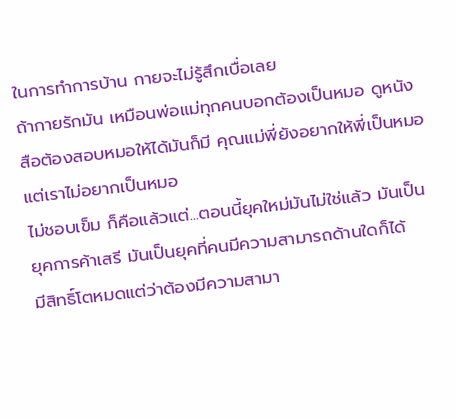ในการทำการบ้าน กายจะไม่รู้สึกเบื่อเลย
ถ้ากายรักมัน เหมือนพ่อแม่ทุกคนบอกต้องเป็นหมอ ดูหนังสือต้องสอบหมอให้ได้มันก็มี คุณแม่พี่ยังอยากให้พี่เป็นหมอ แต่เราไม่อยากเป็นหมอ
ไม่ชอบเข็ม ก็คือแล้วแต่...ตอนนี้ยุคใหม่มันไม่ใช่แล้ว มันเป็นยุคการค้าเสรี มันเป็นยุคที่คนมีความสามารถด้านใดก็ได้
มีสิทธิ์โตหมดแต่ว่าต้องมีความสามา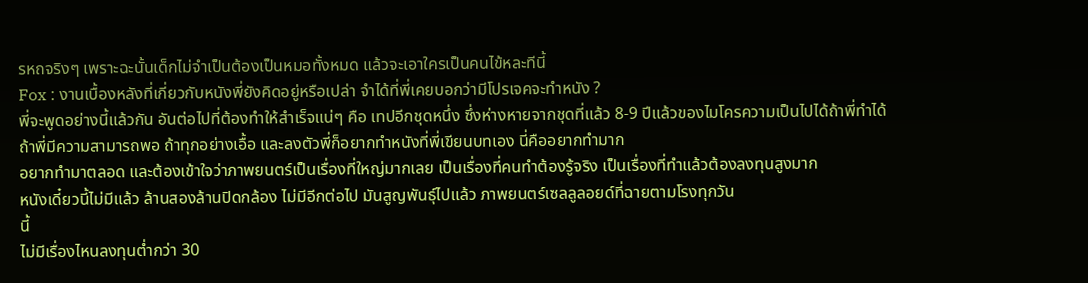รหถจริงๆ เพราะฉะนั้นเด็กไม่จำเป็นต้องเป็นหมอทั้งหมด แล้วจะเอาใครเป็นคนไข้หละทีนี้
Fox : งานเบื้องหลังที่เกี่ยวกับหนังพี่ยังคิดอยู่หรือเปล่า จำได้ที่พี่เคยบอกว่ามีโปรเจคจะทำหนัง ?
พี่จะพูดอย่างนี้แล้วกัน อันต่อไปที่ต้องทำให้สำเร็จแน่ๆ คือ เทปอีกชุดหนึ่ง ซึ่งห่างหายจากชุดที่แล้ว 8-9 ปีแล้วของไมโครความเป็นไปได้ถ้าพี่ทำได้
ถ้าพี่มีความสามารถพอ ถ้าทุกอย่างเอื้อ และลงตัวพี่ก็อยากทำหนังที่พี่เขียนบทเอง นี่คืออยากทำมาก
อยากทำมาตลอด และต้องเข้าใจว่าภาพยนตร์เป็นเรื่องที่ใหญ่มากเลย เป็นเรื่องที่คนทำต้องรู้จริง เป็นเรื่องที่ทำแล้วต้องลงทุนสูงมาก
หนังเดี๋ยวนี้ไม่มีแล้ว ล้านสองล้านปิดกล้อง ไม่มีอีกต่อไป มันสูญพันธุ์ไปแล้ว ภาพยนตร์เซลลูลอยด์ที่ฉายตามโรงทุกวัน
นี้
ไม่มีเรื่องไหนลงทุนต่ำกว่า 30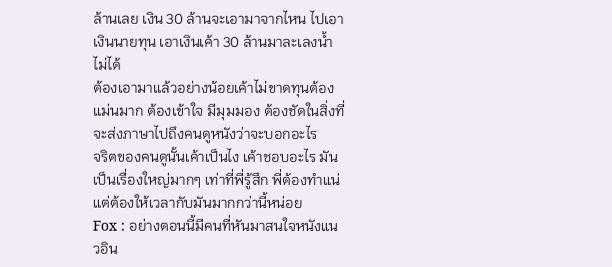ล้านเลย เงิน 30 ล้านจะเอามาจากไหน ไปเอาเงินนายทุน เอาเงินเค้า 30 ล้านมาละเลงน้ำไม่ได้
ต้องเอามาแล้วอย่างน้อยเค้าไม่ขาดทุนต้องแม่นมาก ต้องเข้าใจ มีมุมมอง ต้องชัดในสิ่งที่จะส่งภาษาไปถึงคนดูหนังว่าจะบอกอะไร
จริตของคนดูนั้นเค้าเป็นไง เค้าชอบอะไร มันเป็นเรื่องใหญ่มากๆ เท่าที่พี่รู้สึก พี่ต้องทำแน่ แต่ต้องให้เวลากับมันมากกว่านี้หน่อย
Fox : อย่างตอนนี้มีคนที่หันมาสนใจหนังแนวอิน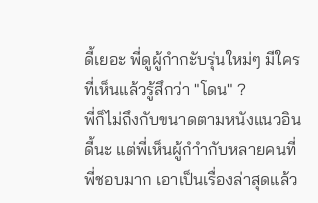ดี้เยอะ พี่ดูผู้กำกะับรุ่นใหม่ๆ มีใครที่เห็นแล้วรู้สึกว่า "โดน" ?
พี่ก็ไม่ถึงกับขนาดตามหนังแนวอินดี้นะ แต่พี่เห็นผู้กำำกับหลายคนที่พี่ชอบมาก เอาเป็นเรื่องล่าสุดแล้ว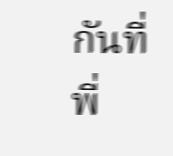กันที่พี่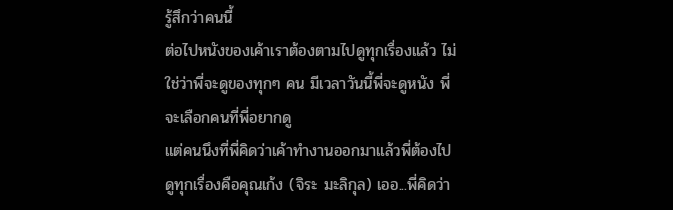รู้สึกว่าคนนี้
ต่อไปหนังของเค้าเราต้องตามไปดูทุกเรื่องแล้ว ไม่ใช่ว่าพี่จะดูของทุกๆ คน มีเวลาวันนี้พี่จะดูหนัง พี่จะเลือกคนที่พี่อยากดู
แต่คนนึงที่พี่คิดว่าเค้าทำงานออกมาแล้วพี่ต้องไปดูทุกเรื่องคือคุณเก้ง (จิระ มะลิกุล) เออ...พี่คิดว่า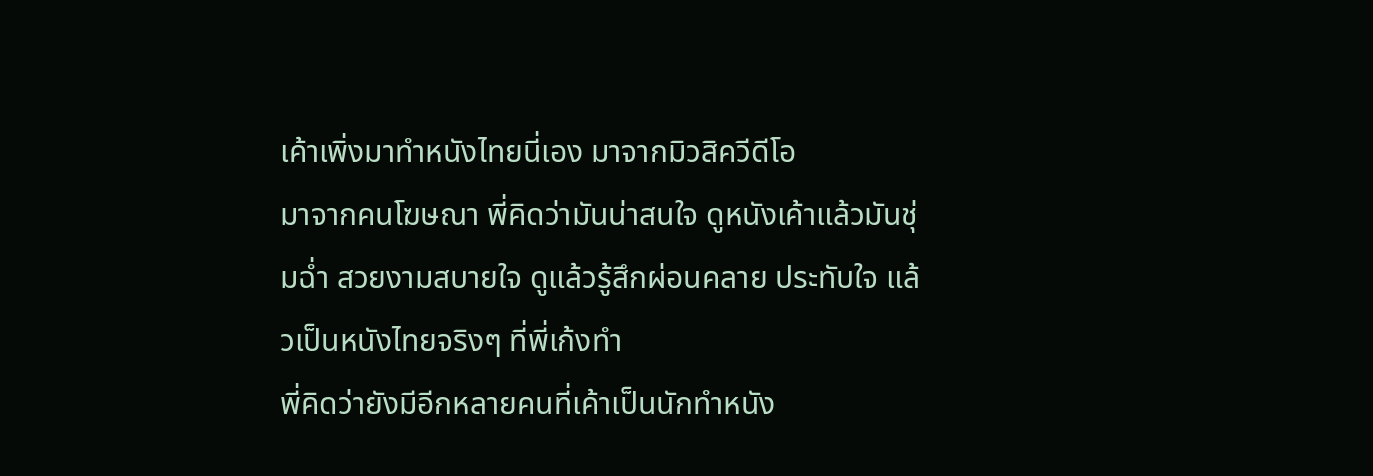เค้าเพิ่งมาทำหนังไทยนี่เอง มาจากมิวสิควีดีโอ
มาจากคนโฆษณา พี่คิดว่ามันน่าสนใจ ดูหนังเค้าแล้วมันชุ่มฉ่ำ สวยงามสบายใจ ดูแล้วรู้สึกผ่อนคลาย ประทับใจ แล้วเป็นหนังไทยจริงๆ ที่พี่เก้งทำ
พี่คิดว่ายังมีอีกหลายคนที่เค้าเป็นนักทำหนัง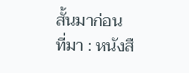สั้นมาก่อน
ที่มา : หนังสื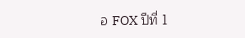อ FOX ปีที่ 1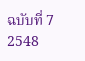ฉบับที่ 7 2548